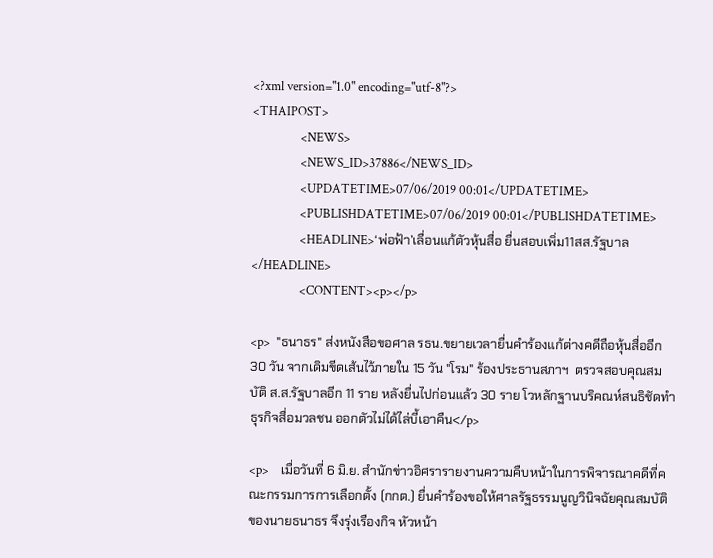<?xml version="1.0" encoding="utf-8"?>
<THAIPOST>
                <NEWS>
                <NEWS_ID>37886</NEWS_ID>
                <UPDATETIME>07/06/2019 00:01</UPDATETIME>
                <PUBLISHDATETIME>07/06/2019 00:01</PUBLISHDATETIME>
                <HEADLINE>‘พ่อฟ้า’เลื่อนแก้ตัวหุ้นสื่อ ยื่นสอบเพิ่ม11สส.รัฐบาล</HEADLINE>
                <CONTENT><p></p>

<p>  "ธนาธร" ส่งหนังสือขอศาล รธน.ขยายเวลายื่นคำร้องแก้ต่างคดีถือหุ้นสื่ออีก 30 วัน จากเดิมขีดเส้นไว้ภายใน 15 วัน "โรม" ร้องประธานสภาฯ  ตรวจสอบคุณสมบัติ ส.ส.รัฐบาลอีก 11 ราย หลังยื่นไปก่อนแล้ว 30 ราย โวหลักฐานบริคณห์สนธิชัดทำธุรกิจสื่อมวลชน ออกตัวไม่ได้ไล่บี้เอาคืน</p>

<p>    เมื่อวันที่ 6 มิ.ย. สำนักข่าวอิศรารายงานความคืบหน้าในการพิจารณาคดีที่คณะกรรมการการเลือกตั้ง (กกต.) ยื่นคำร้องขอให้ศาลรัฐธรรมนูญวินิจฉัยคุณสมบัติของนายธนาธร จึงรุ่งเรืองกิจ หัวหน้า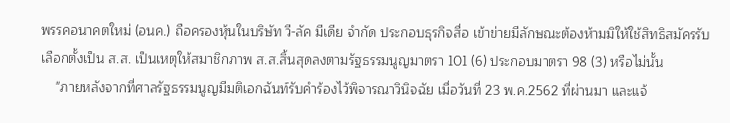พรรคอนาคตใหม่ (อนค.) ถือครองหุ้นในบริษัท วี-ลัค มีเดีย จำกัด ประกอบธุรกิจสื่อ เข้าข่ายมีลักษณะต้องห้ามมิให้ใช้สิทธิสมัครรับเลือกตั้งเป็น ส.ส. เป็นเหตุให้สมาชิกภาพ ส.ส.สิ้นสุดลงตามรัฐธรรมนูญมาตรา 101 (6) ประกอบมาตรา 98 (3) หรือไม่นั้น
    "ภายหลังจากที่ศาลรัฐธรรมนูญมีมติเอกฉันท์รับคำร้องไว้พิจารณาวินิจฉัย เมื่อวันที่ 23 พ.ค.2562 ที่ผ่านมา และแจ้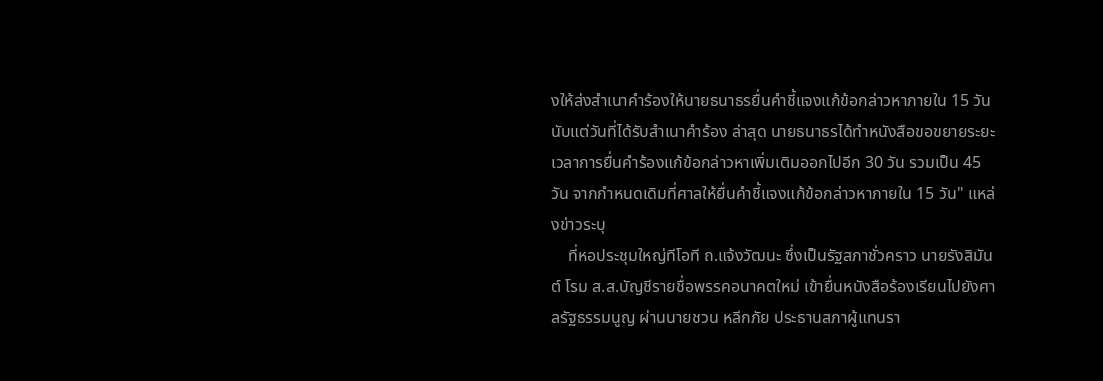งให้ส่งสำเนาคำร้องให้นายธนาธรยื่นคำชี้แจงแก้ข้อกล่าวหาภายใน 15 วัน นับแต่วันที่ได้รับสำเนาคำร้อง ล่าสุด นายธนาธรได้ทำหนังสือขอขยายระยะเวลาการยื่นคำร้องแก้ข้อกล่าวหาเพิ่มเติมออกไปอีก 30 วัน รวมเป็น 45 วัน จากกำหนดเดิมที่ศาลให้ยื่นคำชี้แจงแก้ข้อกล่าวหาภายใน 15 วัน" แหล่งข่าวระบุ
    ที่หอประชุมใหญ่ทีโอที ถ.แจ้งวัฒนะ ซึ่งเป็นรัฐสภาชั่วคราว นายรังสิมันต์ โรม ส.ส.บัญชีรายชื่อพรรคอนาคตใหม่ เข้ายื่นหนังสือร้องเรียนไปยังศาลรัฐธรรมนูญ ผ่านนายชวน หลีกภัย ประธานสภาผู้แทนรา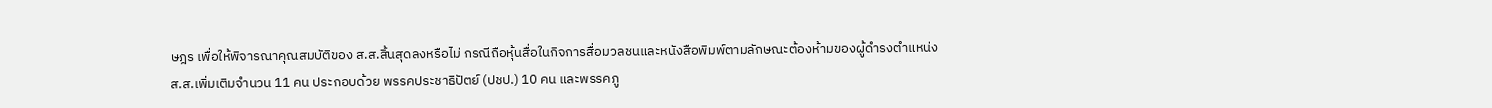ษฎร เพื่อให้พิจารณาคุณสมบัติของ ส.ส.สิ้นสุดลงหรือไม่ กรณีถือหุ้นสื่อในกิจการสื่อมวลชนและหนังสือพิมพ์ตามลักษณะต้องห้ามของผู้ดำรงตำแหน่ง ส.ส.เพิ่มเติมจำนวน 11 คน ประกอบด้วย พรรคประชาธิปัตย์ (ปชป.) 10 คน และพรรคภู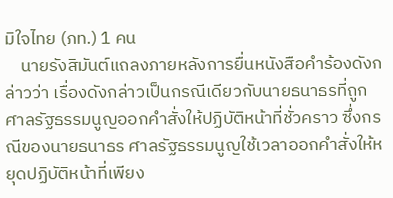มิใจไทย (ภท.) 1 คน
    นายรังสิมันต์แถลงภายหลังการยื่นหนังสือคำร้องดังกล่าวว่า เรื่องดังกล่าวเป็นกรณีเดียวกับนายธนาธรที่ถูกศาลรัฐธรรมนูญออกคำสั่งให้ปฏิบัติหน้าที่ชั่วคราว ซึ่งกรณีของนายธนาธร ศาลรัฐธรรมนูญใช้เวลาออกคำสั่งให้หยุดปฏิบัติหน้าที่เพียง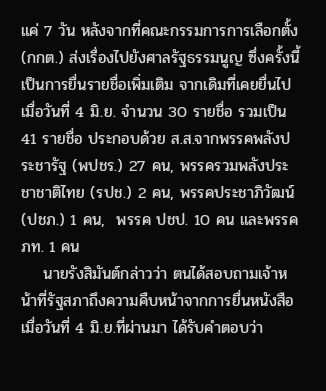แค่ 7 วัน หลังจากที่คณะกรรมการการเลือกตั้ง (กกต.) ส่งเรื่องไปยังศาลรัฐธรรมนูญ ซึ่งครั้งนี้เป็นการยื่นรายชื่อเพิ่มเติม จากเดิมที่เคยยื่นไปเมื่อวันที่ 4 มิ.ย. จำนวน 30 รายชื่อ รวมเป็น 41 รายชื่อ ประกอบด้วย ส.ส.จากพรรคพลังประชารัฐ (พปชร.) 27 คน, พรรครวมพลังประชาชาติไทย (รปช.) 2 คน, พรรคประชาภิวัฒน์ (ปชภ.) 1 คน,  พรรค ปชป. 10 คน และพรรค ภท. 1 คน
    นายรังสิมันต์กล่าวว่า ตนได้สอบถามเจ้าหน้าที่รัฐสภาถึงความคืบหน้าจากการยื่นหนังสือเมื่อวันที่ 4 มิ.ย.ที่ผ่านมา ได้รับคำตอบว่า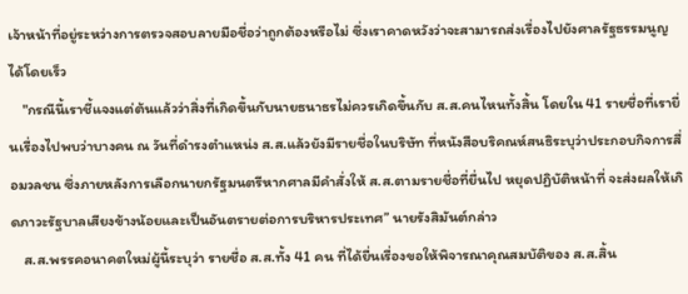เจ้าหน้าที่อยู่ระหว่างการตรวจสอบลายมือชื่อว่าถูกต้องหรือไม่ ซึ่งเราคาดหวังว่าจะสามารถส่งเรื่องไปยังศาลรัฐธรรมนูญได้โดยเร็ว
    "กรณีนี้เราชี้แจงแต่ต้นแล้วว่าสิ่งที่เกิดขึ้นกับนายธนาธรไม่ควรเกิดขึ้นกับ ส.ส.คนไหนทั้งสิ้น โดยใน 41 รายชื่อที่เรายื่นเรื่องไปพบว่าบางคน ณ วันที่ดำรงตำแหน่ง ส.ส.แล้วยังมีรายชื่อในบริษัท ที่หนังสือบริคณห์สนธิระบุว่าประกอบกิจการสื่อมวลชน ซึ่งภายหลังการเลือกนายกรัฐมนตรีหากศาลมีคำสั่งให้ ส.ส.ตามรายชื่อที่ยื่นไป หยุดปฏิบัติหน้าที่ จะส่งผลให้เกิดภาวะรัฐบาลเสียงข้างน้อยและเป็นอันตรายต่อการบริหารประเทศ” นายรังสิมันต์กล่าว
    ส.ส.พรรคอนาคตใหม่ผู้นี้ระบุว่า รายชื่อ ส.ส.ทั้ง 41 คน ที่ได้ยื่นเรื่องขอให้พิจารณาคุณสมบัติของ ส.ส.สิ้น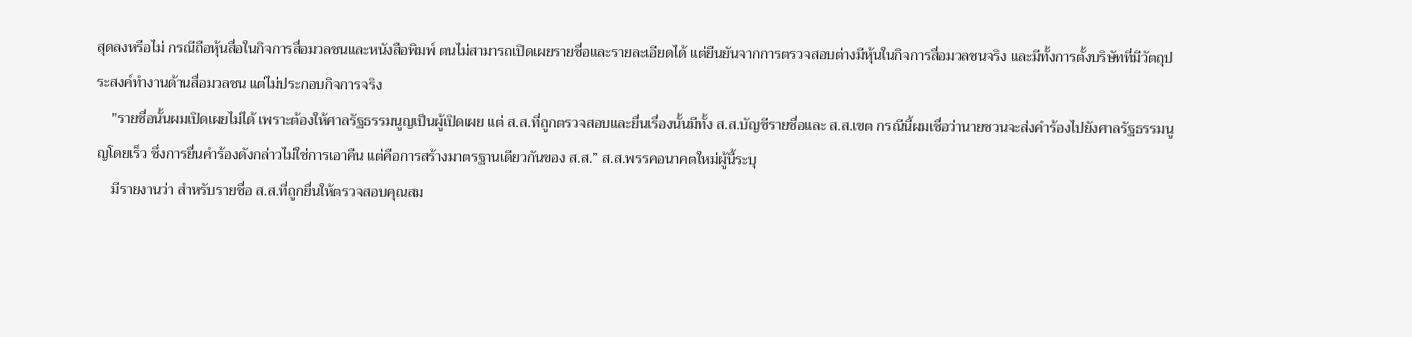สุดลงหรือไม่ กรณีถือหุ้นสื่อในกิจการสื่อมวลชนและหนังสือพิมพ์ ตนไม่สามารถเปิดเผยรายชื่อและรายละเอียดได้ แต่ยืนยันจากการตรวจสอบต่างมีหุ้นในกิจการสื่อมวลชนจริง และมีทั้งการตั้งบริษัทที่มีวัตถุประสงค์ทำงานด้านสื่อมวลชน แต่ไม่ประกอบกิจการจริง
    "รายชื่อนั้นผมเปิดเผยไม่ได้ เพราะต้องให้ศาลรัฐธรรมนูญเป็นผู้เปิดเผย แต่ ส.ส.ที่ถูกตรวจสอบและยื่นเรื่องนั้นมีทั้ง ส.ส.บัญชีรายชื่อและ ส.ส.เขต กรณีนี้ผมเชื่อว่านายชวนจะส่งคำร้องไปยังศาลรัฐธรรมนูญโดยเร็ว ซึ่งการยื่นคำร้องดังกล่าวไม่ใช่การเอาคืน แต่คือการสร้างมาตรฐานเดียวกันของ ส.ส.” ส.ส.พรรคอนาคตใหม่ผู้นี้ระบุ
    มีรายงานว่า สำหรับรายชื่อ ส.ส.ที่ถูกยื่นให้ตรวจสอบคุณสม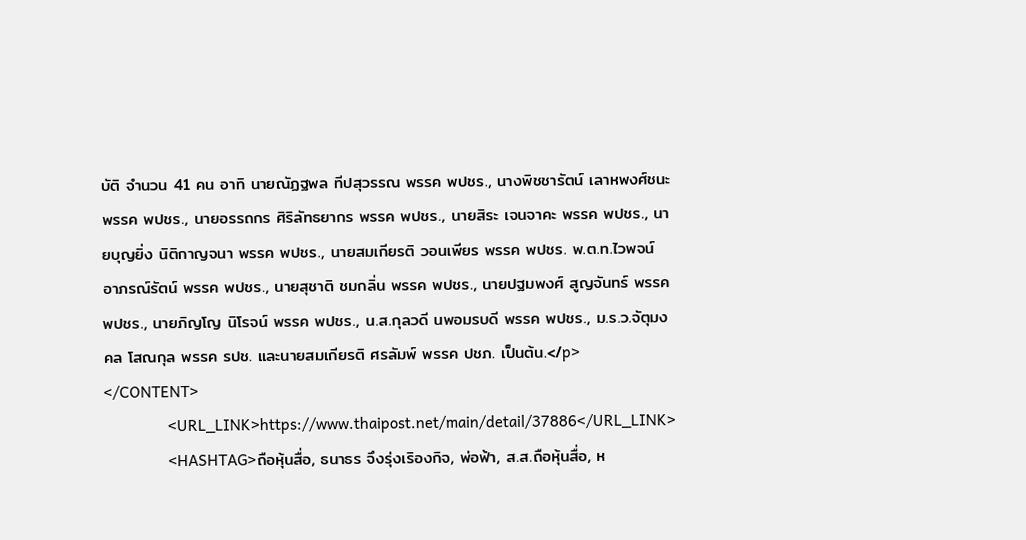บัติ จำนวน 41 คน อาทิ นายณัฏฐพล ทีปสุวรรณ พรรค พปชร., นางพิชชารัตน์ เลาหพงศ์ชนะ พรรค พปชร., นายอรรถกร ศิริลัทธยากร พรรค พปชร., นายสิระ เจนจาคะ พรรค พปชร., นายบุญยิ่ง นิติกาญจนา พรรค พปชร., นายสมเกียรติ วอนเพียร พรรค พปชร. พ.ต.ท.ไวพจน์ อาภรณ์รัตน์ พรรค พปชร., นายสุชาติ ชมกลิ่น พรรค พปชร., นายปฐมพงศ์ สูญจันทร์ พรรค พปชร., นายภิญโญ นิโรจน์ พรรค พปชร., น.ส.กุลวดี นพอมรบดี พรรค พปชร., ม.ร.ว.จัตุมงคล โสณกุล พรรค รปช. และนายสมเกียรติ ศรลัมพ์ พรรค ปชภ. เป็นต้น.</p>
</CONTENT>
                <URL_LINK>https://www.thaipost.net/main/detail/37886</URL_LINK>
                <HASHTAG>ถือหุ้นสื่อ, ธนาธร จึงรุ่งเริองกิจ, พ่อฟ้า, ส.ส.ถือหุ้นสื่อ, ห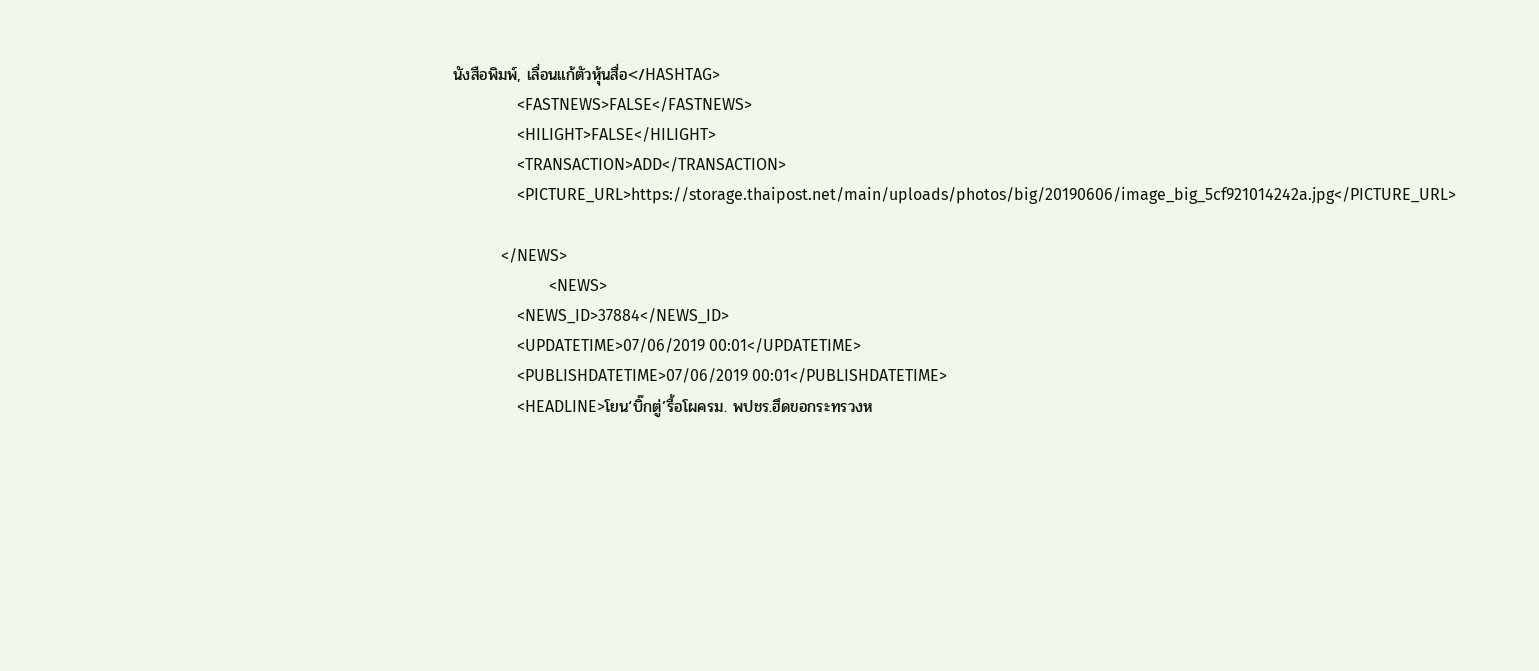นังสือพิมพ์, เลื่อนแก้ตัวหุ้นสื่อ</HASHTAG>
                <FASTNEWS>FALSE</FASTNEWS>
                <HILIGHT>FALSE</HILIGHT>
                <TRANSACTION>ADD</TRANSACTION>
                <PICTURE_URL>https://storage.thaipost.net/main/uploads/photos/big/20190606/image_big_5cf921014242a.jpg</PICTURE_URL>

            </NEWS>
                        <NEWS>
                <NEWS_ID>37884</NEWS_ID>
                <UPDATETIME>07/06/2019 00:01</UPDATETIME>
                <PUBLISHDATETIME>07/06/2019 00:01</PUBLISHDATETIME>
                <HEADLINE>โยน‘บิ๊กตู่’รื้อโผครม. พปชร.ฮึดขอกระทรวงห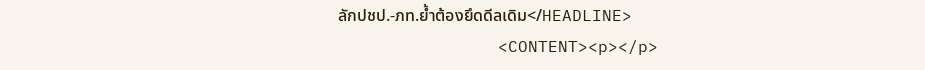ลักปชป.-ภท.ยํ้าต้องยึดดีลเดิม</HEADLINE>
                <CONTENT><p></p>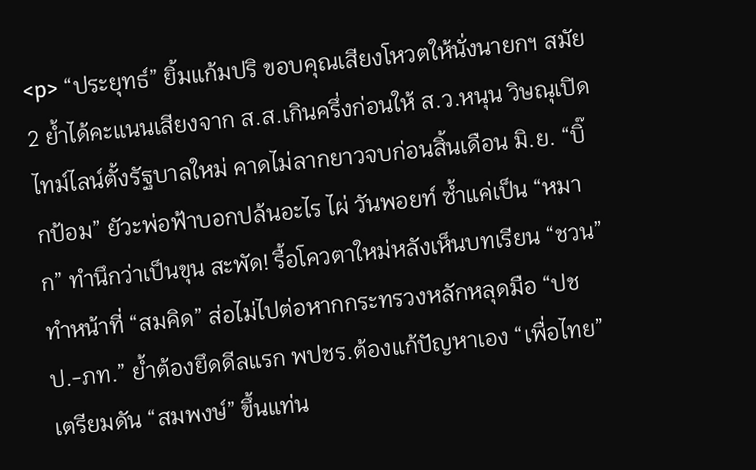<p> “ประยุทธ์” ยิ้มแก้มปริ ขอบคุณเสียงโหวตให้นั่งนายกฯ สมัย 2 ย้ำได้คะแนนเสียงจาก ส.ส.เกินครึ่งก่อนให้ ส.ว.หนุน วิษณุเปิดไทม์ไลน์ตั้งรัฐบาลใหม่ คาดไม่ลากยาวจบก่อนสิ้นเดือน มิ.ย. “บิ๊กป้อม” ยัวะพ่อฟ้าบอกปล้นอะไร ไผ่ วันพอยท์ ซ้ำแค่เป็น “หมาก” ทำนึกว่าเป็นขุน สะพัด! รื้อโควตาใหม่หลังเห็นบทเรียน “ชวน” ทำหน้าที่ “สมคิด” ส่อไม่ไปต่อหากกระทรวงหลักหลุดมือ “ปชป.-ภท.” ย้ำต้องยึดดีลแรก พปชร.ต้องแก้ปัญหาเอง “เพื่อไทย” เตรียมดัน “สมพงษ์” ขึ้นแท่น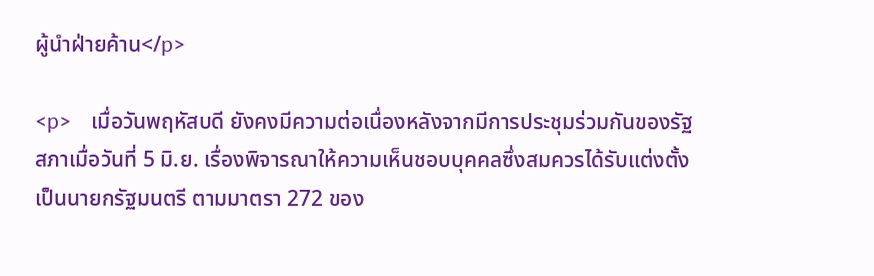ผู้นำฝ่ายค้าน</p>

<p>    เมื่อวันพฤหัสบดี ยังคงมีความต่อเนื่องหลังจากมีการประชุมร่วมกันของรัฐสภาเมื่อวันที่ 5 มิ.ย. เรื่องพิจารณาให้ความเห็นชอบบุคคลซึ่งสมควรได้รับแต่งตั้งเป็นนายกรัฐมนตรี ตามมาตรา 272 ของ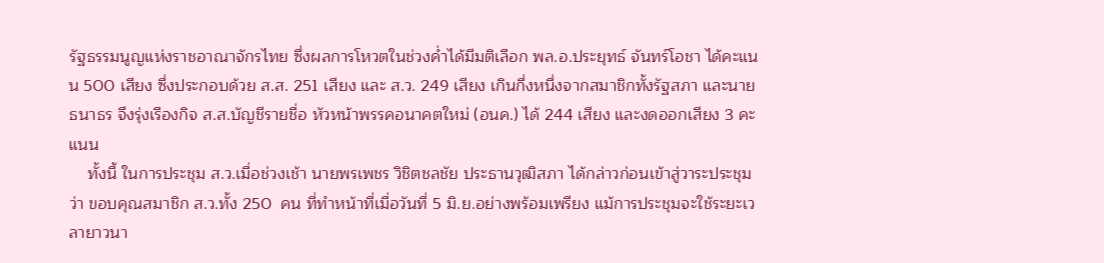รัฐธรรมนูญแห่งราชอาณาจักรไทย ซึ่งผลการโหวตในช่วงค่ำได้มีมติเลือก พล.อ.ประยุทธ์ จันทร์โอชา ได้คะแนน 500 เสียง ซึ่งประกอบด้วย ส.ส. 251 เสียง และ ส.ว. 249 เสียง เกินกึ่งหนึ่งจากสมาชิกทั้งรัฐสภา และนายธนาธร จึงรุ่งเรืองกิจ ส.ส.บัญชีรายชื่อ หัวหน้าพรรคอนาคตใหม่ (อนค.) ได้ 244 เสียง และงดออกเสียง 3 คะแนน
    ทั้งนี้ ในการประชุม ส.ว.เมื่อช่วงเช้า นายพรเพชร วิชิตชลชัย ประธานวุฒิสภา ได้กล่าวก่อนเข้าสู่วาระประชุมว่า ขอบคุณสมาชิก ส.ว.ทั้ง 250  คน ที่ทำหน้าที่เมื่อวันที่ 5 มิ.ย.อย่างพร้อมเพรียง แม้การประชุมจะใช้ระยะเวลายาวนา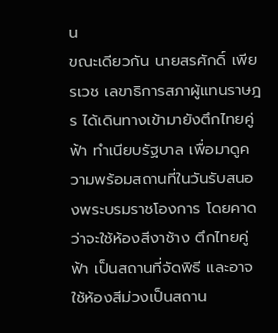น
ขณะเดียวกัน นายสรศักดิ์ เพียรเวช เลขาธิการสภาผู้แทนราษฎร ได้เดินทางเข้ามายังตึกไทยคู่ฟ้า ทำเนียบรัฐบาล เพื่อมาดูความพร้อมสถานที่ในวันรับสนองพระบรมราชโองการ โดยคาดว่าจะใช้ห้องสีงาช้าง ตึกไทยคู่ฟ้า เป็นสถานที่จัดพิธี และอาจใช้ห้องสีม่วงเป็นสถาน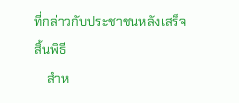ที่กล่าวกับประชาชนหลังเสร็จสิ้นพิธี
    สำห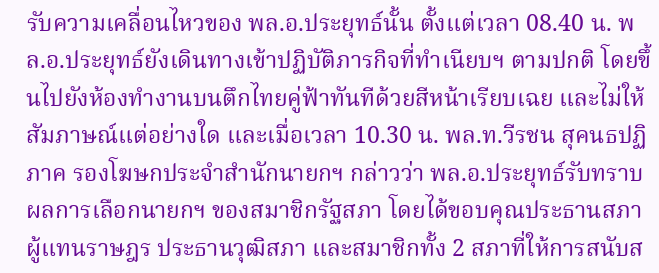รับความเคลื่อนไหวของ พล.อ.ประยุทธ์นั้น ตั้งแต่เวลา 08.40 น. พล.อ.ประยุทธ์ยังเดินทางเข้าปฏิบัติภารกิจที่ทำเนียบฯ ตามปกติ โดยขึ้นไปยังห้องทำงานบนตึกไทยคู่ฟ้าทันทีด้วยสีหน้าเรียบเฉย และไม่ให้สัมภาษณ์แต่อย่างใด และเมื่อเวลา 10.30 น. พล.ท.วีรชน สุคนธปฏิภาค รองโฆษกประจำสำนักนายกฯ กล่าวว่า พล.อ.ประยุทธ์รับทราบผลการเลือกนายกฯ ของสมาชิกรัฐสภา โดยได้ขอบคุณประธานสภาผู้แทนราษฎร ประธานวุฒิสภา และสมาชิกทั้ง 2 สภาที่ให้การสนับส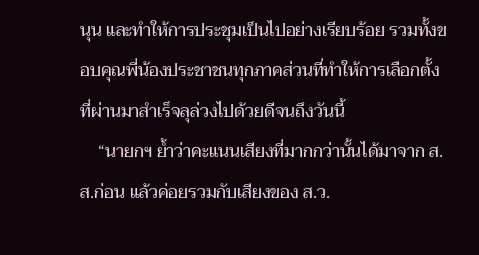นุน และทำให้การประชุมเป็นไปอย่างเรียบร้อย รวมทั้งขอบคุณพี่น้องประชาชนทุกภาคส่วนที่ทำให้การเลือกตั้งที่ผ่านมาสำเร็จลุล่วงไปด้วยดีจนถึงวันนี้
    “นายกฯ ย้ำว่าคะแนนเสียงที่มากกว่านั้นได้มาจาก ส.ส.ก่อน แล้วค่อยรวมกับเสียงของ ส.ว.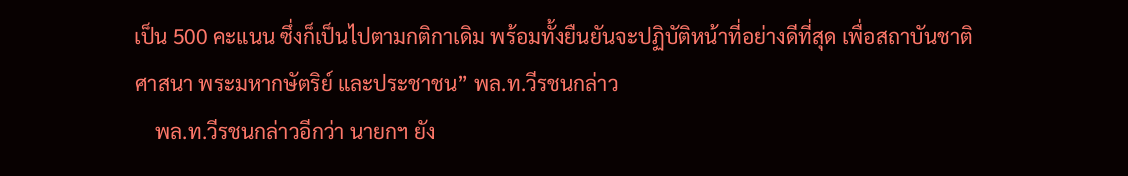เป็น 500 คะแนน ซึ่งก็เป็นไปตามกติกาเดิม พร้อมทั้งยืนยันจะปฏิบัติหน้าที่อย่างดีที่สุด เพื่อสถาบันชาติ ศาสนา พระมหากษัตริย์ และประชาชน” พล.ท.วีรชนกล่าว
    พล.ท.วีรชนกล่าวอีกว่า นายกฯ ยัง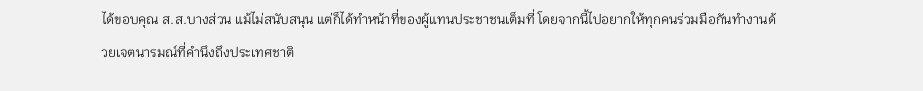ได้ขอบคุณ ส.ส.บางส่วน แม้ไม่สนับสนุน แต่ก็ได้ทำหน้าที่ของผู้แทนประชาชนเต็มที่ โดยจากนี้ไปอยากให้ทุกคนร่วมมือกันทำงานด้วยเจตนารมณ์ที่คำนึงถึงประเทศชาติ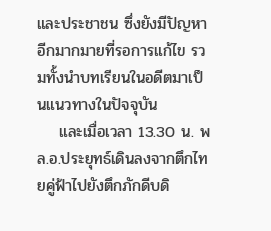และประชาชน ซึ่งยังมีปัญหาอีกมากมายที่รอการแก้ไข รวมทั้งนำบทเรียนในอดีตมาเป็นแนวทางในปัจจุบัน
    และเมื่อเวลา 13.30 น. พล.อ.ประยุทธ์เดินลงจากตึกไทยคู่ฟ้าไปยังตึกภักดีบดิ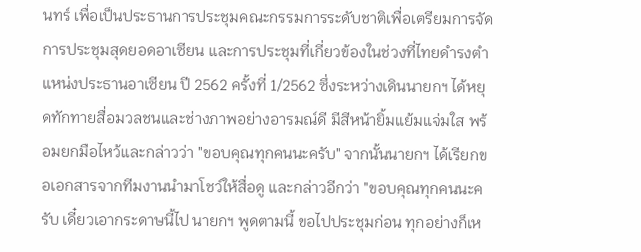นทร์ เพื่อเป็นประธานการประชุมคณะกรรมการระดับชาติเพื่อเตรียมการจัดการประชุมสุดยอดอาเซียน และการประชุมที่เกี่ยวข้องในช่วงที่ไทยดำรงตำแหน่งประธานอาเซียน ปี 2562 ครั้งที่ 1/2562 ซึ่งระหว่างเดินนายกฯ ได้หยุดทักทายสื่อมวลชนและช่างภาพอย่างอารมณ์ดี มีสีหน้ายิ้มแย้มแจ่มใส พร้อมยกมือไหว้และกล่าวว่า "ขอบคุณทุกคนนะครับ" จากนั้นนายกฯ ได้เรียกขอเอกสารจากทีมงานนำมาโชว์ให้สื่อดู และกล่าวอีกว่า "ขอบคุณทุกคนนะครับ เดี๋ยวเอากระดาษนี้ไป นายกฯ พูดตามนี้ ขอไปประชุมก่อน ทุกอย่างก็เห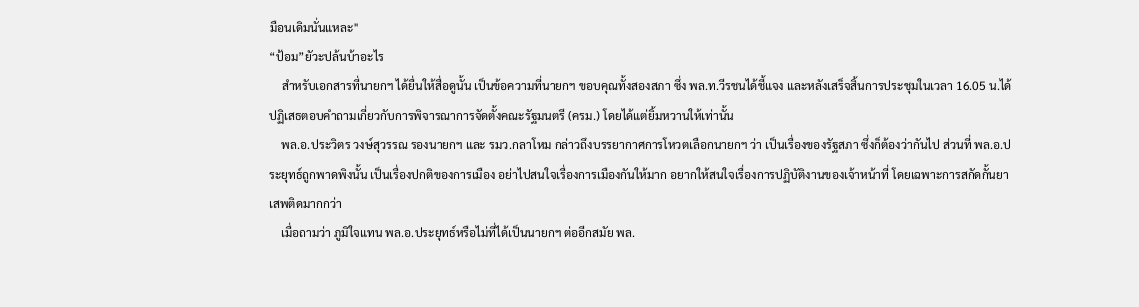มือนเดิมนั่นแหละ"
“ป้อม”ยัวะปล้นบ้าอะไร
    สำหรับเอกสารที่นายกฯ ได้ยื่นให้สื่อดูนั้น เป็นข้อความที่นายกฯ ขอบคุณทั้งสองสภา ซึ่ง พล.ท.วีรชนได้ชี้แจง และหลังเสร็จสิ้นการประชุมในเวลา 16.05 น.ได้ปฏิเสธตอบคำถามเกี่ยวกับการพิจารณาการจัดตั้งคณะรัฐมนตรี (ครม.) โดยได้แต่ยิ้มหวานให้เท่านั้น
    พล.อ.ประวิตร วงษ์สุวรรณ รองนายกฯ และ รมว.กลาโหม กล่าวถึงบรรยากาศการโหวตเลือกนายกฯ ว่า เป็นเรื่องของรัฐสภา ซึ่งก็ต้องว่ากันไป ส่วนที่ พล.อ.ประยุทธ์ถูกพาดพิงนั้น เป็นเรื่องปกติของการเมือง อย่าไปสนใจเรื่องการเมืองกันให้มาก อยากให้สนใจเรื่องการปฏิบัติงานของเจ้าหน้าที่ โดยเฉพาะการสกัดกั้นยาเสพติดมากกว่า
    เมื่อถามว่า ภูมิใจแทน พล.อ.ประยุทธ์หรือไม่ที่ได้เป็นนายกฯ ต่ออีกสมัย พล.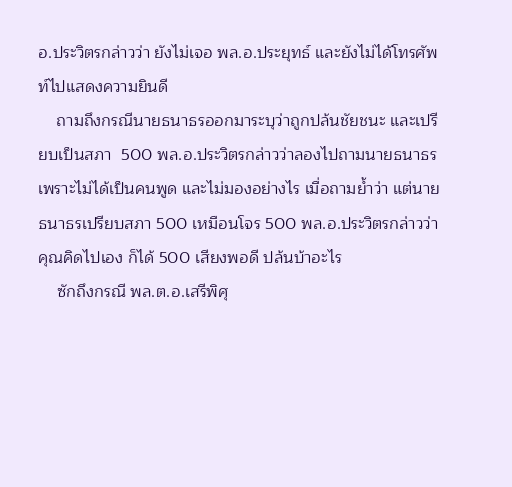อ.ประวิตรกล่าวว่า ยังไม่เจอ พล.อ.ประยุทธ์ และยังไม่ได้โทรศัพท์ไปแสดงความยินดี
    ถามถึงกรณีนายธนาธรออกมาระบุว่าถูกปล้นชัยชนะ และเปรียบเป็นสภา  500 พล.อ.ประวิตรกล่าวว่าลองไปถามนายธนาธร เพราะไม่ได้เป็นคนพูด และไม่มองอย่างไร เมื่อถามย้ำว่า แต่นายธนาธรเปรียบสภา 500 เหมือนโจร 500 พล.อ.ประวิตรกล่าวว่า คุณคิดไปเอง ก็ได้ 500 เสียงพอดี ปล้นบ้าอะไร
    ซักถึงกรณี พล.ต.อ.เสรีพิศุ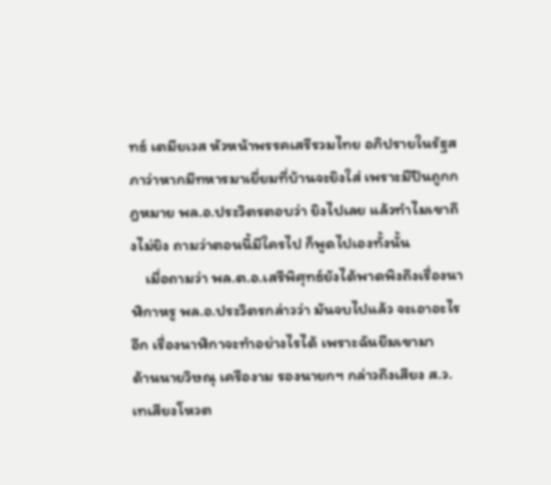ทธ์ เตมียเวส หัวหน้าพรรคเสรีรวมไทย อภิปรายในรัฐสภาว่าหากมีทหารมาเยี่ยมที่บ้านจะยิงใส่ เพราะมีปืนถูกกฎหมาย พล.อ.ประวิตรตอบว่า ยิงไปเลย แล้วทำไมเขาถึงไม่ยิง ถามว่าตอนนี้มีใครไป ก็พูดไปเองทั้งนั้น
    เมื่อถามว่า พล.ต.อ.เสรีพิศุทธ์ยังได้พาดพิงถึงเรื่องนาฬิกาหรู พล.อ.ประวิตรกล่าวว่า มันจบไปแล้ว จะเอาอะไรอีก เรื่องนาฬิกาจะทำอย่างไรได้ เพราะฉันยืมเขามา
ด้านนายวิษณุ เครืองาม รองนายกฯ กล่าวถึงเสียง ส.ว.เทเสียงโหวต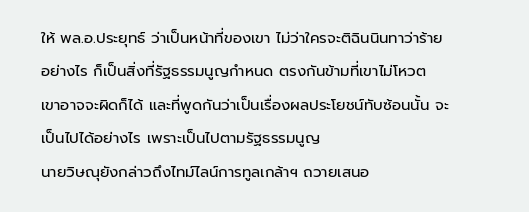ให้ พล.อ.ประยุทธ์ ว่าเป็นหน้าที่ของเขา ไม่ว่าใครจะติฉินนินทาว่าร้ายอย่างไร ก็เป็นสิ่งที่รัฐธรรมนูญกำหนด ตรงกันข้ามที่เขาไม่โหวต เขาอาจจะผิดก็ได้ และที่พูดกันว่าเป็นเรื่องผลประโยชน์ทับซ้อนนั้น จะเป็นไปได้อย่างไร เพราะเป็นไปตามรัฐธรรมนูญ
นายวิษณุยังกล่าวถึงไทม์ไลน์การทูลเกล้าฯ ถวายเสนอ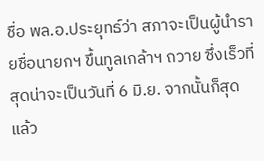ชื่อ พล.อ.ประยุทธ์ว่า สภาจะเป็นผู้นำรายชื่อนายกฯ ขึ้นทูลเกล้าฯ ถวาย ซึ่งเร็วที่สุดน่าจะเป็นวันที่ 6 มิ.ย. จากนั้นก็สุดแล้ว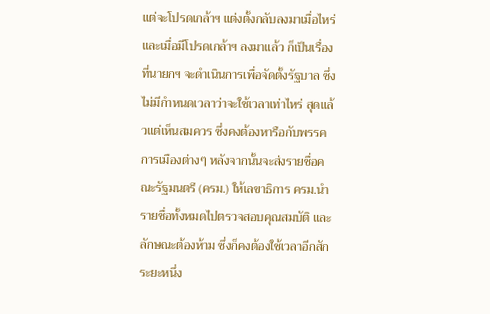แต่จะโปรดเกล้าฯ แต่งตั้งกลับลงมาเมื่อไหร่ และเมื่อมีโปรดเกล้าฯ ลงมาแล้ว ก็เป็นเรื่องที่นายกฯ จะดำเนินการเพื่อจัดตั้งรัฐบาล ซึ่งไม่มีกำหนดเวลาว่าจะใช้เวลาเท่าไหร่ สุดแล้วแต่เห็นสมควร ซึ่งคงต้องหารือกับพรรคการเมืองต่างๆ หลังจากนั้นจะส่งรายชื่อคณะรัฐมนตรี (ครม.) ให้เลขาธิการ ครม.นำรายชื่อทั้งหมดไปตรวจสอบคุณสมบัติ และลักษณะต้องห้าม ซึ่งก็คงต้องใช้เวลาอีกสักระยะหนึ่ง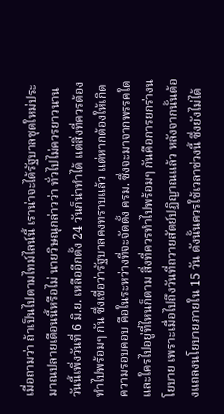เมื่อถามว่า ถ้าเป็นไปตามไทม์ไลน์นี้ เราน่าจะได้รัฐบาลชุดใหม่ประมาณปลายเดือนนี้หรือไม่ นายวิษณุกล่าวว่า ทั่วไปไม่ควรยาวนาน วันนี้เพิ่งวันที่ 6 มิ.ย. เหลืออีกตั้ง 24 วันก็น่าทำได้ แต่สิ่งที่ควรต้องทำไปพร้อมๆ กัน ซึ่งเชื่อว่ารัฐบาลคงทราบแล้ว แต่หากต้องให้เกิดความรอบคอบ คือในระหว่างที่จะจัดตั้ง ครม. ซึ่งจะมาจากพรรคใด และใครไปอยู่ที่ไหนก็ตาม สิ่งที่ควรทำไปพร้อมๆ กันคือการยกร่างนโยบาย เพราะเมื่อไปถึงวันที่ถวายสัตย์ปฏิญาณแล้ว หลังจากนั้นต้องแถลงนโยบายภายใน 15 วัน ดังนั้นควรใช้เวลาช่วงนี้ ซึ่งยังไม่ได้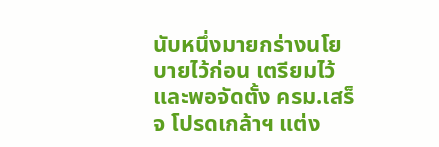นับหนึ่งมายกร่างนโยบายไว้ก่อน เตรียมไว้ และพอจัดตั้ง ครม.เสร็จ โปรดเกล้าฯ แต่ง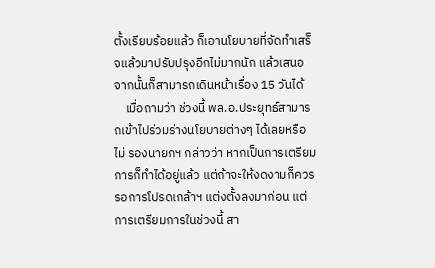ตั้งเรียบร้อยแล้ว ก็เอานโยบายที่จัดทำเสร็จแล้วมาปรับปรุงอีกไม่มากนัก แล้วเสนอ จากนั้นก็สามารถเดินหน้าเรื่อง 15 วันได้
    เมื่อถามว่า ช่วงนี้ พล.อ.ประยุทธ์สามารถเข้าไปร่วมร่างนโยบายต่างๆ ได้เลยหรือไม่ รองนายกฯ กล่าวว่า หากเป็นการเตรียมการก็ทำได้อยู่แล้ว แต่ถ้าจะให้งดงามก็ควรรอการโปรดเกล้าฯ แต่งตั้งลงมาก่อน แต่การเตรียมการในช่วงนี้ สา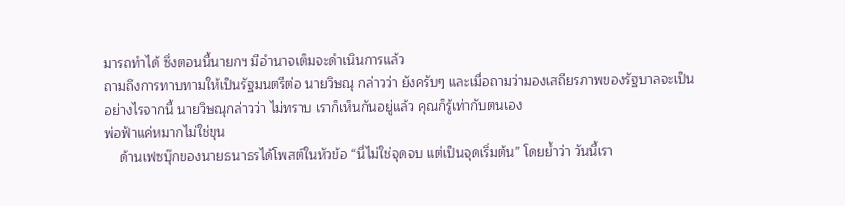มารถทำได้ ซึ่งตอนนี้นายกฯ มีอำนาจเต็มจะดำเนินการแล้ว
ถามถึงการทาบทามให้เป็นรัฐมนตรีต่อ นายวิษณุ กล่าวว่า ยังครับๆ และเมื่อถามว่ามองเสถียรภาพของรัฐบาลจะเป็นอย่างไรจากนี้ นายวิษณุกล่าวว่า ไม่ทราบ เราก็เห็นกันอยู่แล้ว คุณก็รู้เท่ากับตนเอง
พ่อฟ้าแค่หมากไม่ใช่ขุน
    ด้านเฟซบุ๊กของนายธนาธรได้โพสต์ในหัวข้อ “นี่ไม่ใช่จุดจบ แต่เป็นจุดเริ่มต้น” โดยย้ำว่า วันนี้เรา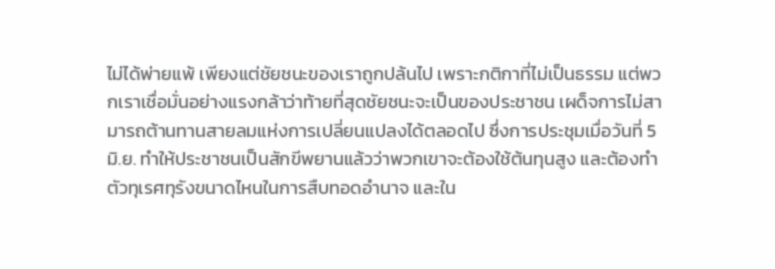ไม่ได้พ่ายแพ้ เพียงแต่ชัยชนะของเราถูกปล้นไป เพราะกติกาที่ไม่เป็นธรรม แต่พวกเราเชื่อมั่นอย่างแรงกล้าว่าท้ายที่สุดชัยชนะจะเป็นของประชาชน เผด็จการไม่สามารถต้านทานสายลมแห่งการเปลี่ยนแปลงได้ตลอดไป ซึ่งการประชุมเมื่อวันที่ 5 มิ.ย. ทำให้ประชาชนเป็นสักขีพยานแล้วว่าพวกเขาจะต้องใช้ต้นทุนสูง และต้องทำตัวทุเรศทุรังขนาดไหนในการสืบทอดอำนาจ และใน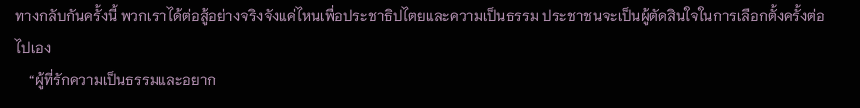ทางกลับกันครั้งนี้ พวกเราได้ต่อสู้อย่างจริงจังแค่ไหนเพื่อประชาธิปไตยและความเป็นธรรม ประชาชนจะเป็นผู้ตัดสินใจในการเลือกตั้งครั้งต่อไปเอง
    “ผู้ที่รักความเป็นธรรมและอยาก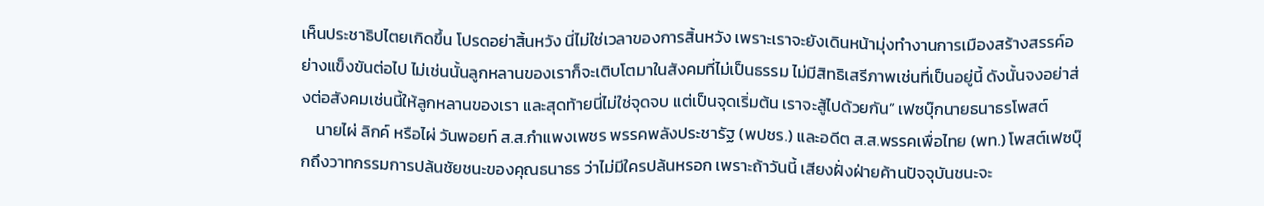เห็นประชาธิปไตยเกิดขึ้น โปรดอย่าสิ้นหวัง นี่ไม่ใช่เวลาของการสิ้นหวัง เพราะเราจะยังเดินหน้ามุ่งทำงานการเมืองสร้างสรรค์อย่างแข็งขันต่อไป ไม่เช่นนั้นลูกหลานของเราก็จะเติบโตมาในสังคมที่ไม่เป็นธรรม ไม่มีสิทธิเสรีภาพเช่นที่เป็นอยู่นี้ ดังนั้นจงอย่าส่งต่อสังคมเช่นนี้ให้ลูกหลานของเรา และสุดท้ายนี่ไม่ใช่จุดจบ แต่เป็นจุดเริ่มต้น เราจะสู้ไปด้วยกัน” เฟซบุ๊กนายธนาธรโพสต์
    นายไผ่ ลิกค์ หรือไผ่ วันพอยท์ ส.ส.กำแพงเพชร พรรคพลังประชารัฐ (พปชร.) และอดีต ส.ส.พรรคเพื่อไทย (พท.) โพสต์เฟซบุ๊กถึงวาทกรรมการปล้นชัยชนะของคุณธนาธร ว่าไม่มีใครปล้นหรอก เพราะถ้าวันนี้ เสียงฝั่งฝ่ายค้านปัจจุบันชนะจะ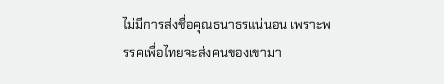ไม่มีการส่งชื่อคุณธนาธรแน่นอน เพราะพรรคเพื่อไทยจะส่งคนของเขามา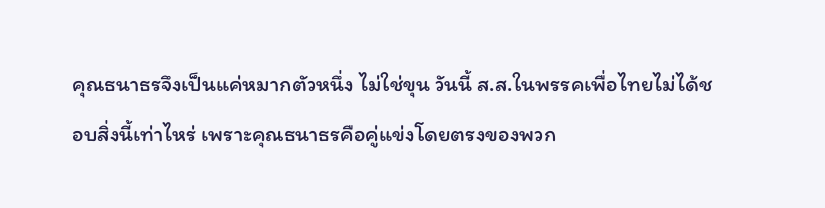คุณธนาธรจึงเป็นแค่หมากตัวหนึ่ง ไม่ใช่ขุน วันนี้ ส.ส.ในพรรคเพื่อไทยไม่ได้ชอบสิ่งนี้เท่าไหร่ เพราะคุณธนาธรคือคู่แข่งโดยตรงของพวก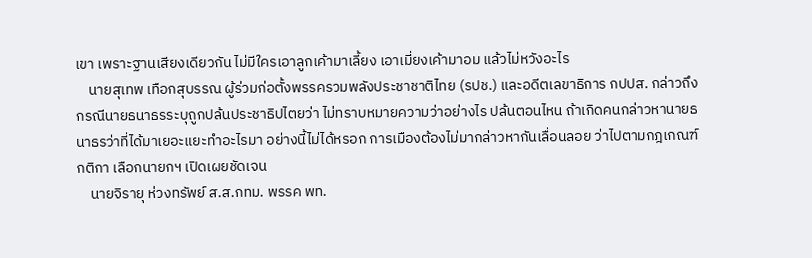เขา เพราะฐานเสียงเดียวกัน ไม่มีใครเอาลูกเค้ามาเลี้ยง เอาเมี่ยงเค้ามาอม แล้วไม่หวังอะไร
    นายสุเทพ เทือกสุบรรณ ผู้ร่วมก่อตั้งพรรครวมพลังประชาชาติไทย (รปช.) และอดีตเลขาธิการ กปปส. กล่าวถึงกรณีนายธนาธรระบุถูกปล้นประชาธิปไตยว่า ไม่ทราบหมายความว่าอย่างไร ปล้นตอนไหน ถ้าเกิดคนกล่าวหานายธนาธรว่าที่ได้มาเยอะแยะทำอะไรมา อย่างนี้ไม่ได้หรอก การเมืองต้องไม่มากล่าวหากันเลื่อนลอย ว่าไปตามกฎเกณฑ์กติกา เลือกนายกฯ เปิดเผยชัดเจน
    นายจิรายุ ห่วงทรัพย์ ส.ส.กทม. พรรค พท.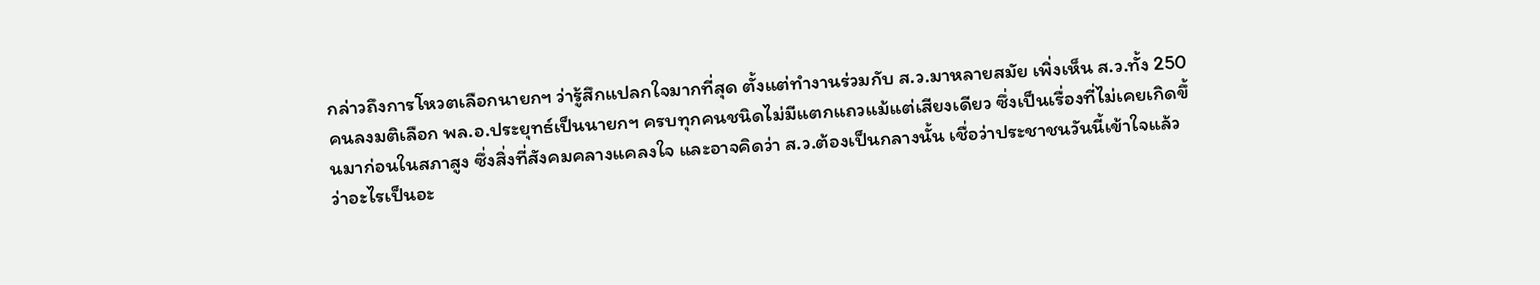กล่าวถึงการโหวตเลือกนายกฯ ว่ารู้สึกแปลกใจมากที่สุด ตั้งแต่ทำงานร่วมกับ ส.ว.มาหลายสมัย เพิ่งเห็น ส.ว.ทั้ง 250 คนลงมติเลือก พล.อ.ประยุทธ์เป็นนายกฯ ครบทุกคนชนิดไม่มีแตกแถวแม้แต่เสียงเดียว ซึ่งเป็นเรื่องที่ไม่เคยเกิดขึ้นมาก่อนในสภาสูง ซึ่งสิ่งที่สังคมคลางแคลงใจ และอาจคิดว่า ส.ว.ต้องเป็นกลางนั้น เชื่อว่าประชาชนวันนี้เข้าใจแล้วว่าอะไรเป็นอะ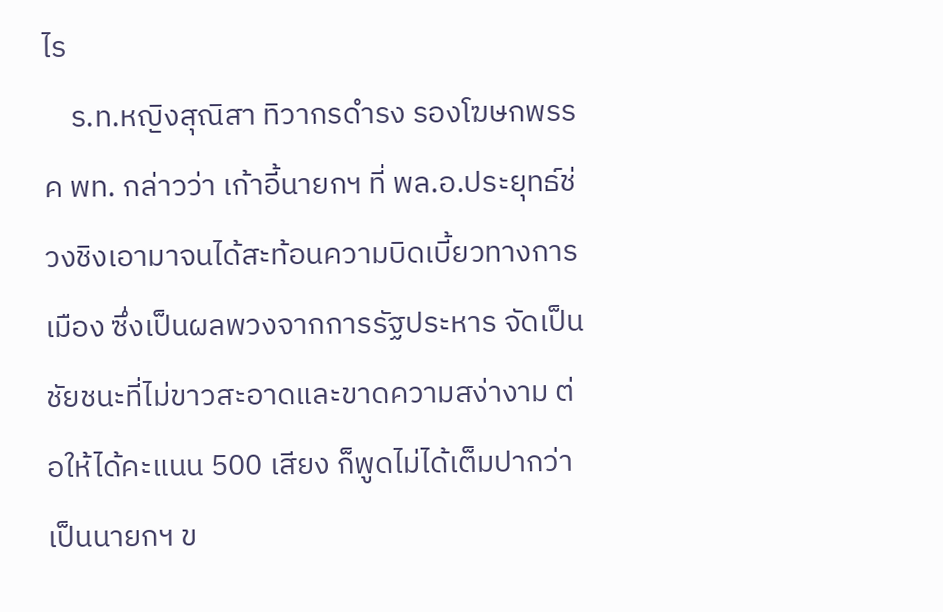ไร
    ร.ท.หญิงสุณิสา ทิวากรดำรง รองโฆษกพรรค พท. กล่าวว่า เก้าอี้นายกฯ ที่ พล.อ.ประยุทธ์ช่วงชิงเอามาจนได้สะท้อนความบิดเบี้ยวทางการเมือง ซึ่งเป็นผลพวงจากการรัฐประหาร จัดเป็นชัยชนะที่ไม่ขาวสะอาดและขาดความสง่างาม ต่อให้ได้คะแนน 500 เสียง ก็พูดไม่ได้เต็มปากว่าเป็นนายกฯ ข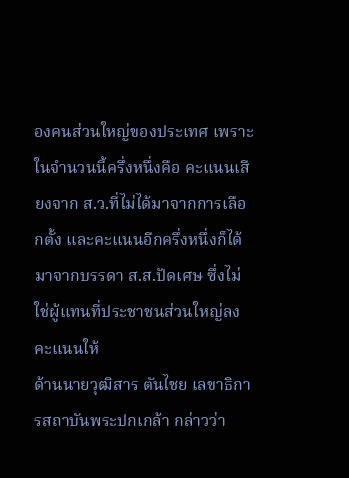องคนส่วนใหญ่ของประเทศ เพราะในจำนวนนี้ครึ่งหนึ่งคือ คะแนนเสียงจาก ส.ว.ที่ไม่ได้มาจากการเลือกตั้ง และคะแนนอีกครึ่งหนึ่งก็ได้มาจากบรรดา ส.ส.ปัดเศษ ซึ่งไม่ใช่ผู้แทนที่ประชาชนส่วนใหญ่ลงคะแนนให้
ด้านนายวุฒิสาร ตันไชย เลขาธิการสถาบันพระปกเกล้า กล่าวว่า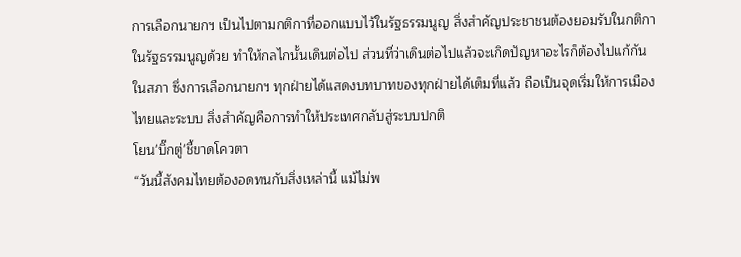การเลือกนายกฯ เป็นไปตามกติกาที่ออกแบบไว้ในรัฐธรรมนูญ สิ่งสำคัญประชาชนต้องยอมรับในกติกาในรัฐธรรมนูญด้วย ทำให้กลไกนั้นเดินต่อไป ส่วนที่ว่าเดินต่อไปแล้วจะเกิดปัญหาอะไรก็ต้องไปแก้กันในสภา ซึ่งการเลือกนายกฯ ทุกฝ่ายได้แสดงบทบาทของทุกฝ่ายได้เต็มที่แล้ว ถือเป็นจุดเริ่มให้การเมืองไทยและระบบ สิ่งสำคัญคือการทำให้ประเทศกลับสู่ระบบปกติ
โยน'บิ๊กตู่'ชี้ขาดโควตา
“วันนี้สังคมไทยต้องอดทนกับสิ่งเหล่านี้ แม้ไม่พ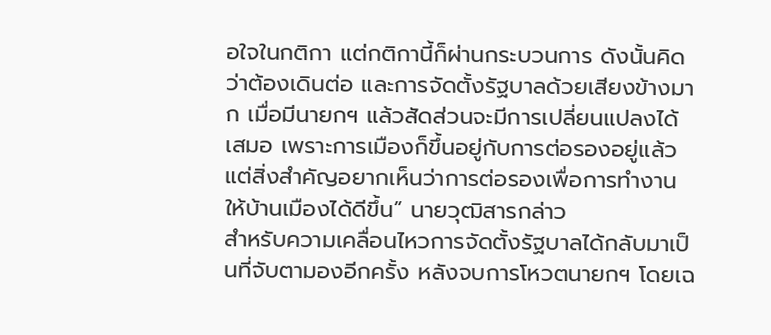อใจในกติกา แต่กติกานี้ก็ผ่านกระบวนการ ดังนั้นคิดว่าต้องเดินต่อ และการจัดตั้งรัฐบาลด้วยเสียงข้างมาก เมื่อมีนายกฯ แล้วสัดส่วนจะมีการเปลี่ยนแปลงได้เสมอ เพราะการเมืองก็ขึ้นอยู่กับการต่อรองอยู่แล้ว แต่สิ่งสำคัญอยากเห็นว่าการต่อรองเพื่อการทำงานให้บ้านเมืองได้ดีขึ้น” นายวุฒิสารกล่าว
สำหรับความเคลื่อนไหวการจัดตั้งรัฐบาลได้กลับมาเป็นที่จับตามองอีกครั้ง หลังจบการโหวตนายกฯ โดยเฉ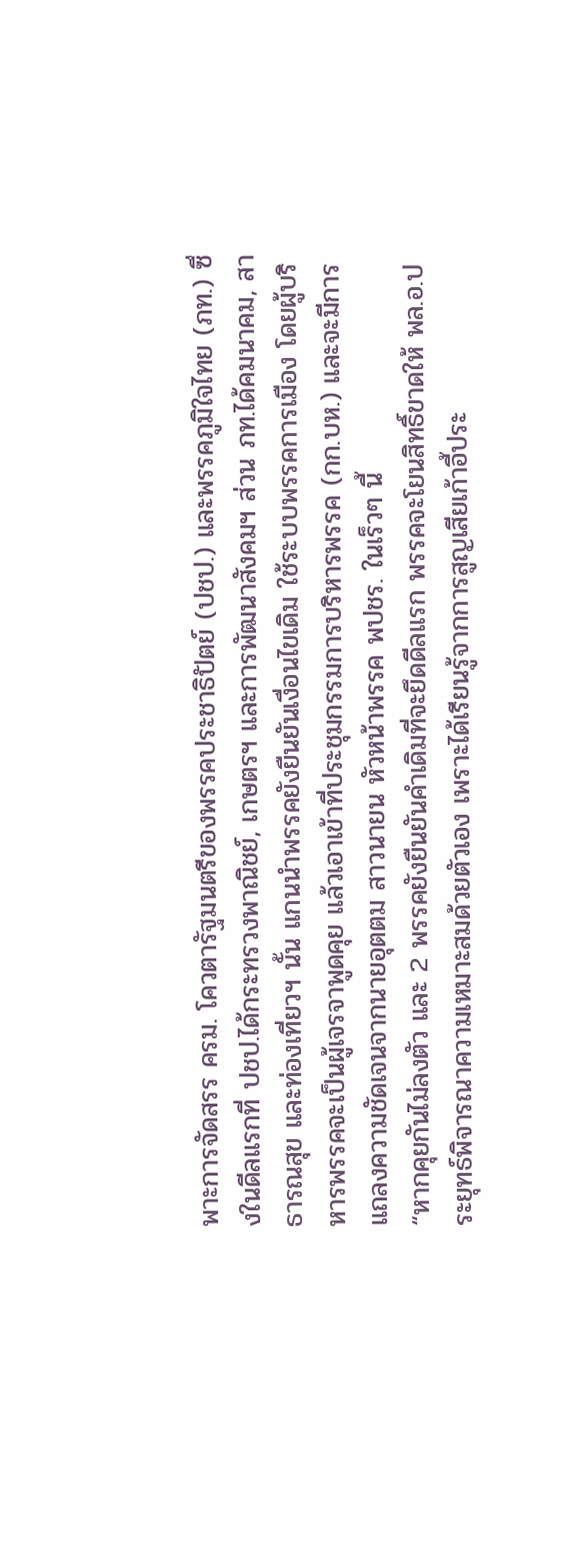พาะการจัดสรร ครม. โควตารัฐมนตรีของพรรคประชาธิปัตย์ (ปชป.) และพรรคภูมิใจไทย (ภท.) ซึ่งในดีลแรกที่ ปชป.ได้กระทรวงพาณิชย์, เกษตรฯ และการพัฒนาสังคมฯ ส่วน ภท.ได้คมนาคม, สาธารณสุข และท่องเที่ยวฯ นั้น แกนนำพรรคยังยืนยันเงื่อนไขเดิม ใช้ระบบพรรคการเมือง โดยผู้บริหารพรรคจะเป็นผู้เจรจาพูดคุย แล้วเอาเข้าที่ประชุมกรรมการบริหารพรรค (กก.บห.) และจะมีการแถลงความชัดเจนจากนายอุตตม สาวนายน หัวหน้าพรรค พปชร. ในเร็วๆ นี้
“หากคุยกันไม่ลงตัว และ 2 พรรคยังยืนยันคำเดิมที่จะยึดดีลแรก พรรคจะโยนสิทธิ์ขาดให้ พล.อ.ประยุทธ์พิจารณาความเหมาะสมด้วยตัวเอง เพราะได้เรียนรู้จากการสูญเสียเก้าอี้ประ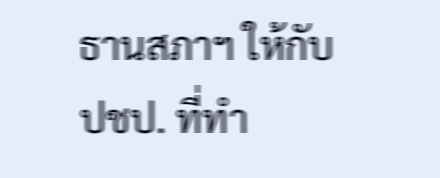ธานสภาฯ ให้กับ ปชป. ที่ทำ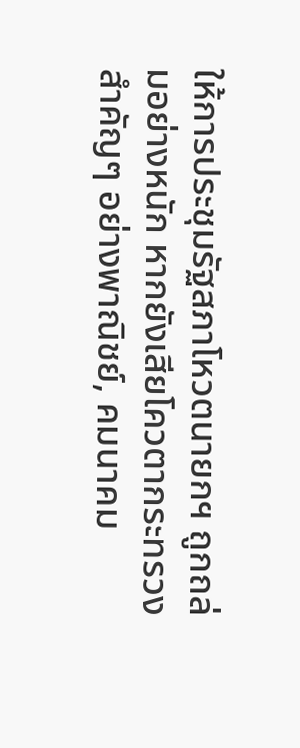ให้การประชุมรัฐสภาโหวตนายกฯ ถูกถล่มอย่างหนัก หากยังเสียโควตากระทรวงสำคัญๆ อย่างพาณิชย์, คมนาคม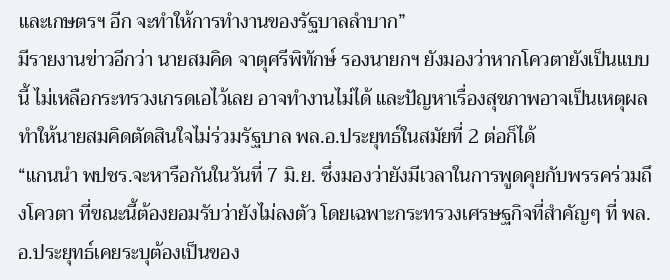และเกษตรฯ อีก จะทำให้การทำงานของรัฐบาลลำบาก”
มีรายงานข่าวอีกว่า นายสมคิด จาตุศรีพิทักษ์ รองนายกฯ ยังมองว่าหากโควตายังเป็นแบบนี้ ไม่เหลือกระทรวงเกรดเอไว้เลย อาจทำงานไม่ได้ และปัญหาเรื่องสุขภาพอาจเป็นเหตุผลทำให้นายสมคิดตัดสินใจไม่ร่วมรัฐบาล พล.อ.ประยุทธ์ในสมัยที่ 2 ต่อก็ได้
“แกนนำ พปชร.จะหารือกันในวันที่ 7 มิ.ย. ซึ่งมองว่ายังมีเวลาในการพูดคุยกับพรรคร่วมถึงโควตา ที่ขณะนี้ต้องยอมรับว่ายังไม่ลงตัว โดยเฉพาะกระทรวงเศรษฐกิจที่สำคัญๆ ที่ พล.อ.ประยุทธ์เคยระบุต้องเป็นของ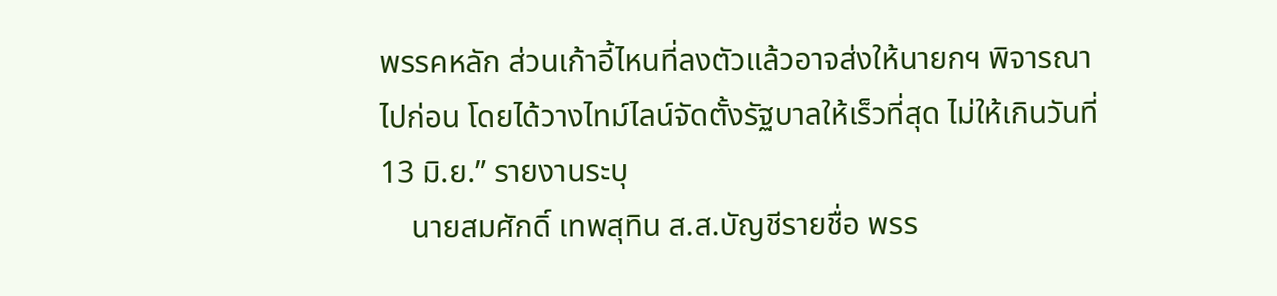พรรคหลัก ส่วนเก้าอี้ไหนที่ลงตัวแล้วอาจส่งให้นายกฯ พิจารณาไปก่อน โดยได้วางไทม์ไลน์จัดตั้งรัฐบาลให้เร็วที่สุด ไม่ให้เกินวันที่ 13 มิ.ย.” รายงานระบุ
    นายสมศักดิ์ เทพสุทิน ส.ส.บัญชีรายชื่อ พรร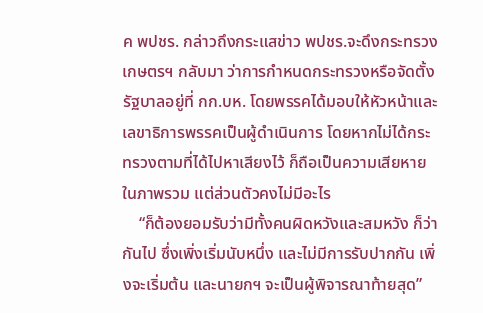ค พปชร. กล่าวถึงกระแสข่าว พปชร.จะดึงกระทรวงเกษตรฯ กลับมา ว่าการกำหนดกระทรวงหรือจัดตั้งรัฐบาลอยู่ที่ กก.บห. โดยพรรคได้มอบให้หัวหน้าและเลขาธิการพรรคเป็นผู้ดำเนินการ โดยหากไม่ได้กระทรวงตามที่ได้ไปหาเสียงไว้ ก็ถือเป็นความเสียหายในภาพรวม แต่ส่วนตัวคงไม่มีอะไร
    “ก็ต้องยอมรับว่ามีทั้งคนผิดหวังและสมหวัง ก็ว่ากันไป ซึ่งเพิ่งเริ่มนับหนึ่ง และไม่มีการรับปากกัน เพิ่งจะเริ่มต้น และนายกฯ จะเป็นผู้พิจารณาท้ายสุด”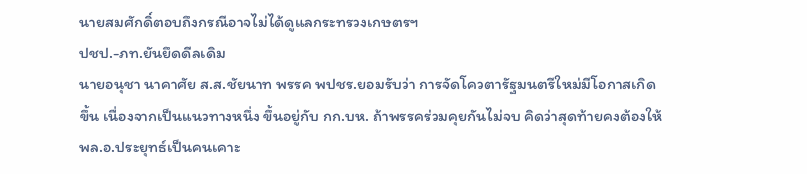นายสมศักดิ์ตอบถึงกรณีอาจไม่ได้ดูแลกระทรวงเกษตรฯ
ปชป.-ภท.ยันยึดดีลเดิม
นายอนุชา นาคาศัย ส.ส.ชัยนาท พรรค พปชร.ยอมรับว่า การจัดโควตารัฐมนตรีใหม่มีโอกาสเกิดขึ้น เนื่องจากเป็นแนวทางหนึ่ง ขึ้นอยู่กับ กก.บห. ถ้าพรรคร่วมคุยกันไม่จบ คิดว่าสุดท้ายคงต้องให้ พล.อ.ประยุทธ์เป็นคนเคาะ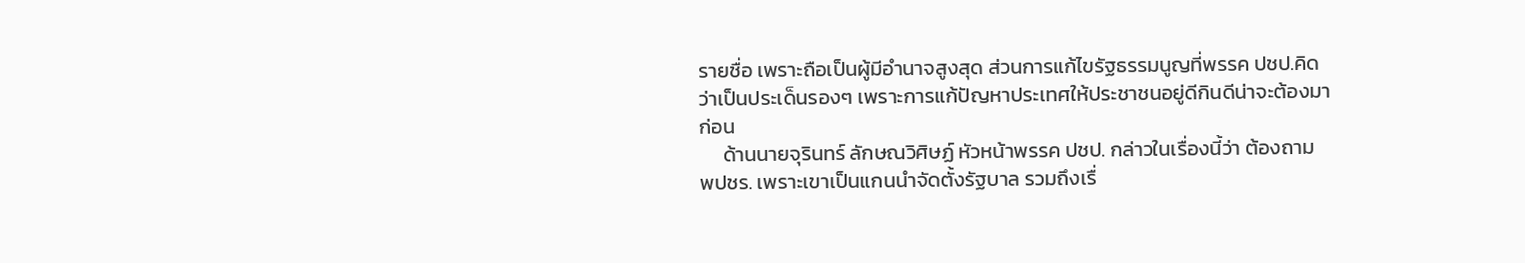รายชื่อ เพราะถือเป็นผู้มีอำนาจสูงสุด ส่วนการแก้ไขรัฐธรรมนูญที่พรรค ปชป.คิดว่าเป็นประเด็นรองๆ เพราะการแก้ปัญหาประเทศให้ประชาชนอยู่ดีกินดีน่าจะต้องมาก่อน
     ด้านนายจุรินทร์ ลักษณวิศิษฏ์ หัวหน้าพรรค ปชป. กล่าวในเรื่องนี้ว่า ต้องถาม พปชร. เพราะเขาเป็นแกนนำจัดตั้งรัฐบาล รวมถึงเรื่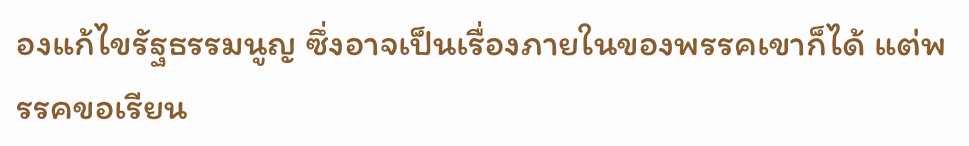องแก้ไขรัฐธรรมนูญ ซึ่งอาจเป็นเรื่องภายในของพรรคเขาก็ได้ แต่พรรคขอเรียน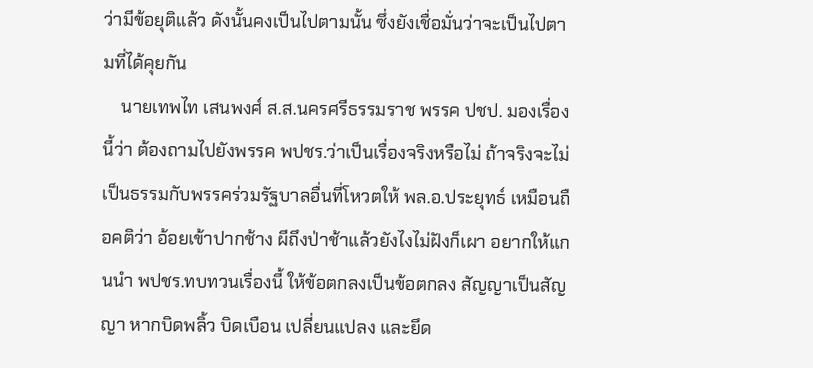ว่ามีข้อยุติแล้ว ดังนั้นคงเป็นไปตามนั้น ซึ่งยังเชื่อมั่นว่าจะเป็นไปตามที่ได้คุยกัน
    นายเทพไท เสนพงศ์ ส.ส.นครศรีธรรมราช พรรค ปชป. มองเรื่องนี้ว่า ต้องถามไปยังพรรค พปชร.ว่าเป็นเรื่องจริงหรือไม่ ถ้าจริงจะไม่เป็นธรรมกับพรรคร่วมรัฐบาลอื่นที่โหวตให้ พล.อ.ประยุทธ์ เหมือนถือคติว่า อ้อยเข้าปากช้าง ผีถึงป่าช้าแล้วยังไงไม่ฝังก็เผา อยากให้แกนนำ พปชร.ทบทวนเรื่องนี้ ให้ข้อตกลงเป็นข้อตกลง สัญญาเป็นสัญญา หากบิดพลิ้ว บิดเบือน เปลี่ยนแปลง และยึด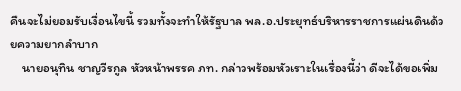คืนจะไม่ยอมรับเงื่อนไขนี้ รวมทั้งจะทำให้รัฐบาล พล.อ.ประยุทธ์บริหารราชการแผ่นดินด้วยความยากลำบาก
    นายอนุทิน ชาญวีรกูล หัวหน้าพรรค ภท. กล่าวพร้อมหัวเราะในเรื่องนี้ว่า ดีจะได้ขอเพิ่ม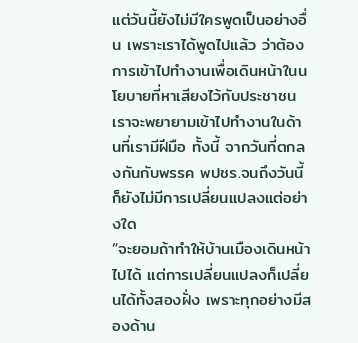แต่วันนี้ยังไม่มีใครพูดเป็นอย่างอื่น เพราะเราได้พูดไปแล้ว ว่าต้องการเข้าไปทำงานเพื่อเดินหน้าในนโยบายที่หาเสียงไว้กับประชาชน เราจะพยายามเข้าไปทำงานในด้านที่เรามีฝีมือ ทั้งนี้ จากวันที่ตกลงกันกับพรรค พปชร.จนถึงวันนี้ ก็ยังไม่มีการเปลี่ยนแปลงแต่อย่างใด
“จะยอมถ้าทำให้บ้านเมืองเดินหน้าไปได้ แต่การเปลี่ยนแปลงก็เปลี่ยนได้ทั้งสองฝั่ง เพราะทุกอย่างมีสองด้าน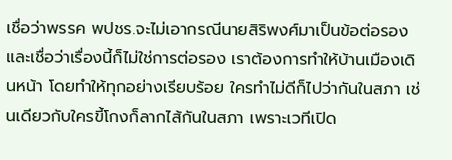เชื่อว่าพรรค พปชร.จะไม่เอากรณีนายสิริพงศ์มาเป็นข้อต่อรอง และเชื่อว่าเรื่องนี้ก็ไม่ใช่การต่อรอง เราต้องการทำให้บ้านเมืองเดินหน้า โดยทำให้ทุกอย่างเรียบร้อย ใครทำไม่ดีก็ไปว่ากันในสภา เช่นเดียวกับใครขี้โกงก็ลากไส้กันในสภา เพราะเวทีเปิด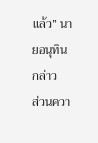แล้ว” นายอนุทินกล่าว
ส่วนควา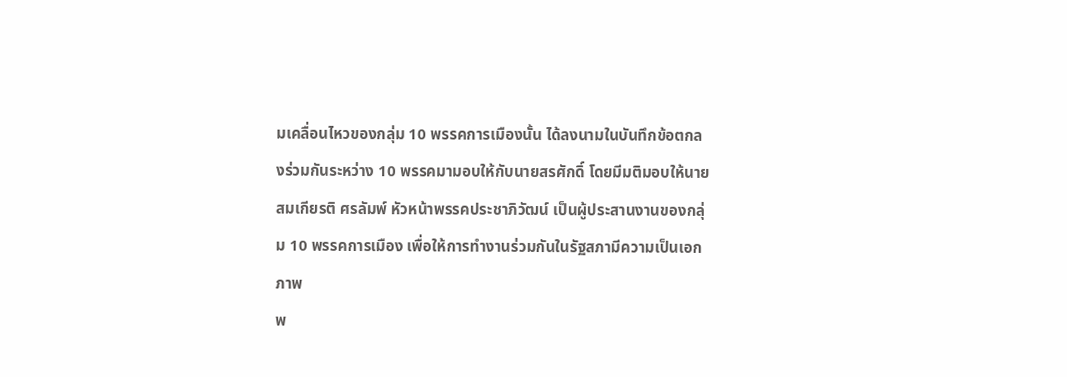มเคลื่อนไหวของกลุ่ม 10 พรรคการเมืองนั้น ได้ลงนามในบันทึกข้อตกลงร่วมกันระหว่าง 10 พรรคมามอบให้กับนายสรศักดิ์ โดยมีมติมอบให้นายสมเกียรติ ศรลัมพ์ หัวหน้าพรรคประชาภิวัฒน์ เป็นผู้ประสานงานของกลุ่ม 10 พรรคการเมือง เพื่อให้การทำงานร่วมกันในรัฐสภามีความเป็นเอกภาพ
พ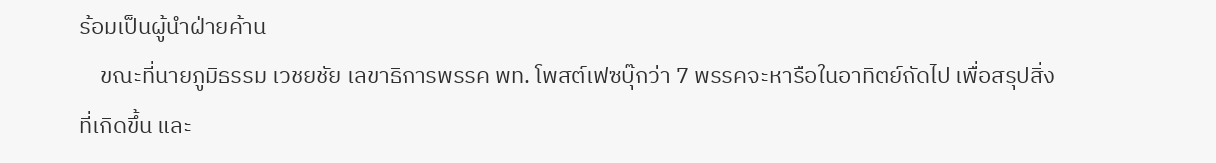ร้อมเป็นผู้นำฝ่ายค้าน
    ขณะที่นายภูมิธรรม เวชยชัย เลขาธิการพรรค พท. โพสต์เฟซบุ๊กว่า 7 พรรคจะหารือในอาทิตย์ถัดไป เพื่อสรุปสิ่งที่เกิดขึ้น และ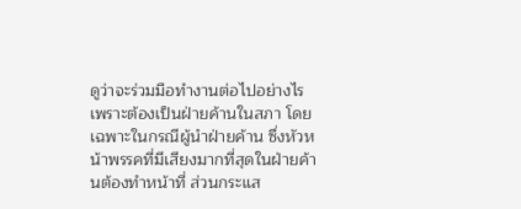ดูว่าจะร่วมมือทำงานต่อไปอย่างไร เพราะต้องเป็นฝ่ายค้านในสภา โดยเฉพาะในกรณีผู้นำฝ่ายค้าน ซึ่งหัวหน้าพรรคที่มีเสียงมากที่สุดในฝ่ายค้านต้องทำหน้าที่ ส่วนกระแส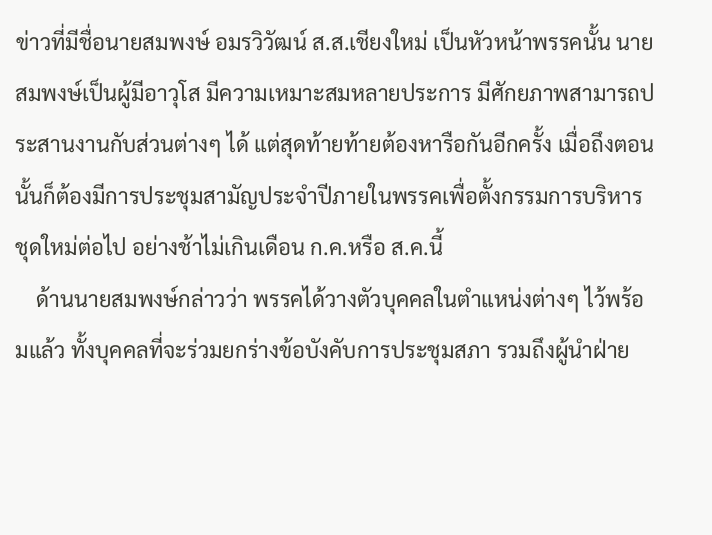ข่าวที่มีชื่อนายสมพงษ์ อมรวิวัฒน์ ส.ส.เชียงใหม่ เป็นหัวหน้าพรรคนั้น นายสมพงษ์เป็นผู้มีอาวุโส มีความเหมาะสมหลายประการ มีศักยภาพสามารถประสานงานกับส่วนต่างๆ ได้ แต่สุดท้ายท้ายต้องหารือกันอีกครั้ง เมื่อถึงตอนนั้นก็ต้องมีการประชุมสามัญประจำปีภายในพรรคเพื่อตั้งกรรมการบริหารชุดใหม่ต่อไป อย่างช้าไม่เกินเดือน ก.ค.หรือ ส.ค.นี้
    ด้านนายสมพงษ์กล่าวว่า พรรคได้วางตัวบุคคลในตำแหน่งต่างๆ ไว้พร้อมแล้ว ทั้งบุคคลที่จะร่วมยกร่างข้อบังคับการประชุมสภา รวมถึงผู้นำฝ่าย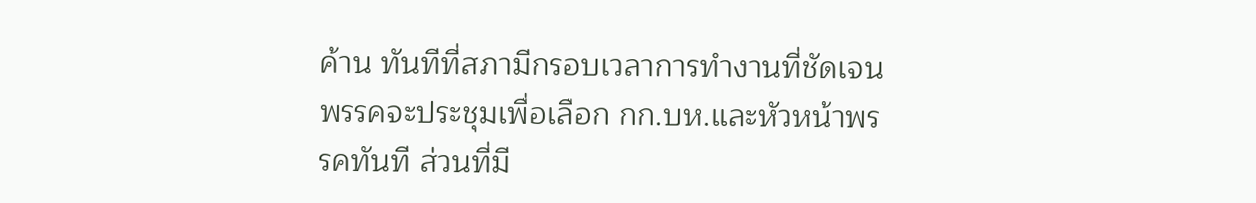ค้าน ทันทีที่สภามีกรอบเวลาการทำงานที่ชัดเจน พรรคจะประชุมเพื่อเลือก กก.บห.และหัวหน้าพรรคทันที ส่วนที่มี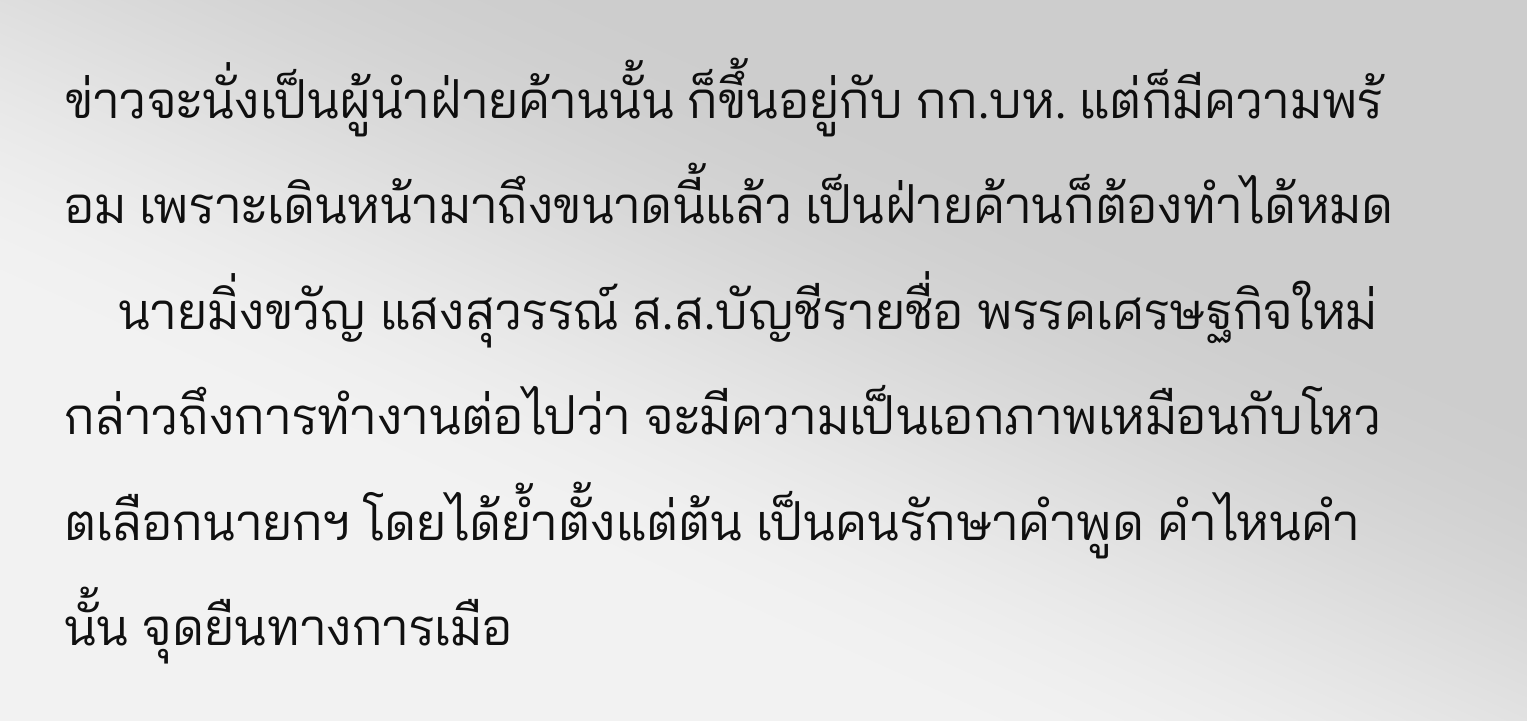ข่าวจะนั่งเป็นผู้นำฝ่ายค้านนั้น ก็ขึ้นอยู่กับ กก.บห. แต่ก็มีความพร้อม เพราะเดินหน้ามาถึงขนาดนี้แล้ว เป็นฝ่ายค้านก็ต้องทำได้หมด
    นายมิ่งขวัญ แสงสุวรรณ์ ส.ส.บัญชีรายชื่อ พรรคเศรษฐกิจใหม่ กล่าวถึงการทำงานต่อไปว่า จะมีความเป็นเอกภาพเหมือนกับโหวตเลือกนายกฯ โดยได้ย้ำตั้งแต่ต้น เป็นคนรักษาคำพูด คำไหนคำนั้น จุดยืนทางการเมือ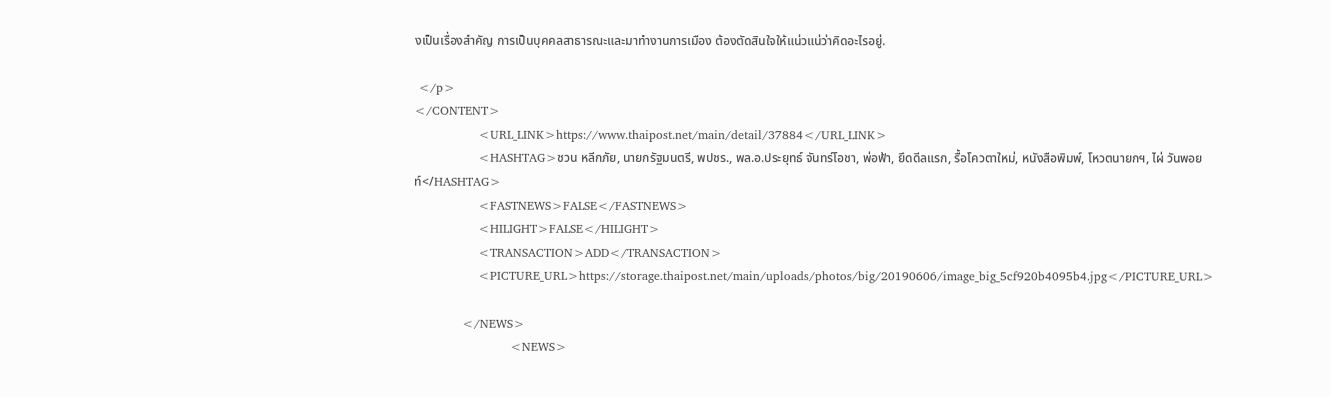งเป็นเรื่องสำคัญ การเป็นบุคคลสาธารณะและมาทำงานการเมือง ต้องตัดสินใจให้แน่วแน่ว่าคิดอะไรอยู่.

 </p>
</CONTENT>
                <URL_LINK>https://www.thaipost.net/main/detail/37884</URL_LINK>
                <HASHTAG>ชวน หลีกภัย, นายกรัฐมนตรี, พปชร., พล.อ.ประยุทธ์ จันทร์โอชา, พ่อฟ้า, ยึดดีลแรก, รื้อโควตาใหม่, หนังสือพิมพ์, โหวตนายกฯ, ไผ่ วันพอยท์</HASHTAG>
                <FASTNEWS>FALSE</FASTNEWS>
                <HILIGHT>FALSE</HILIGHT>
                <TRANSACTION>ADD</TRANSACTION>
                <PICTURE_URL>https://storage.thaipost.net/main/uploads/photos/big/20190606/image_big_5cf920b4095b4.jpg</PICTURE_URL>

            </NEWS>
                        <NEWS>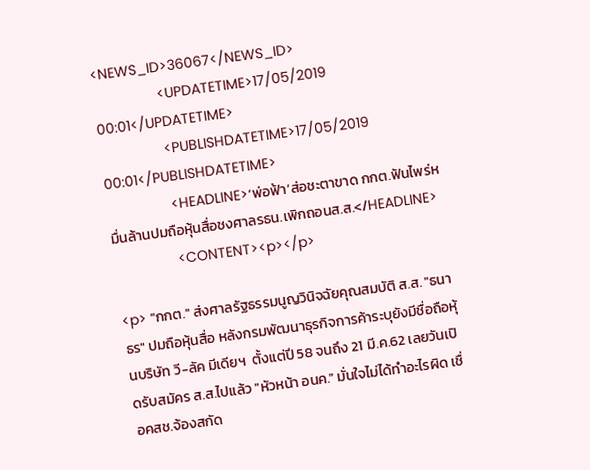<NEWS_ID>36067</NEWS_ID>
                <UPDATETIME>17/05/2019 00:01</UPDATETIME>
                <PUBLISHDATETIME>17/05/2019 00:01</PUBLISHDATETIME>
                <HEADLINE>‘พ่อฟ้า’ส่อชะตาขาด กกต.ฟันไพร่หมื่นล้านปมถือหุ้นสื่อชงศาลรธน.เพิกถอนส.ส.</HEADLINE>
                <CONTENT><p></p>

<p> "กกต." ส่งศาลรัฐธรรมนูญวินิจฉัยคุณสมบัติ ส.ส. "ธนาธร" ปมถือหุ้นสื่อ หลังกรมพัฒนาธุรกิจการค้าระบุยังมีชื่อถือหุ้นบริษัท วี-ลัค มีเดียฯ  ตั้งแต่ปี 58 จนถึง 21 มี.ค.62 เลยวันเปิดรับสมัคร ส.ส.ไปแล้ว "หัวหน้า อนค." มั่นใจไม่ได้ทำอะไรผิด เชื่อคสช.จ้องสกัด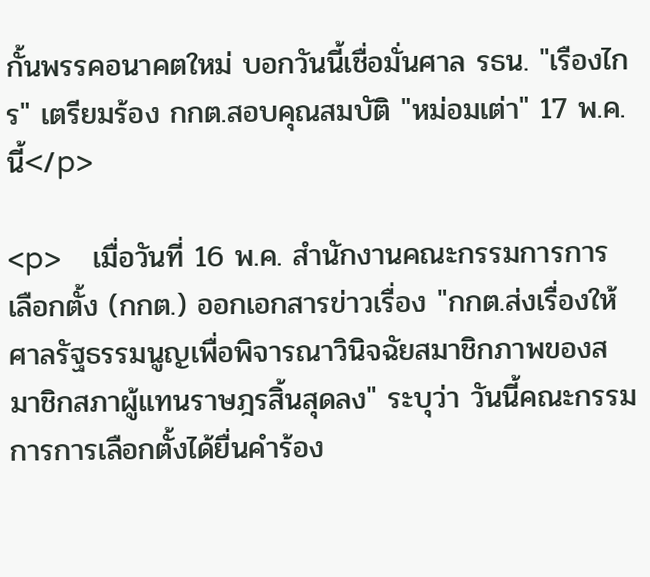กั้นพรรคอนาคตใหม่ บอกวันนี้เชื่อมั่นศาล รธน. "เรืองไกร" เตรียมร้อง กกต.สอบคุณสมบัติ "หม่อมเต่า" 17 พ.ค.นี้</p>

<p>    เมื่อวันที่ 16 พ.ค. สำนักงานคณะกรรมการการเลือกตั้ง (กกต.) ออกเอกสารข่าวเรื่อง "กกต.ส่งเรื่องให้ศาลรัฐธรรมนูญเพื่อพิจารณาวินิจฉัยสมาชิกภาพของสมาชิกสภาผู้แทนราษฎรสิ้นสุดลง" ระบุว่า วันนี้คณะกรรมการการเลือกตั้งได้ยื่นคำร้อง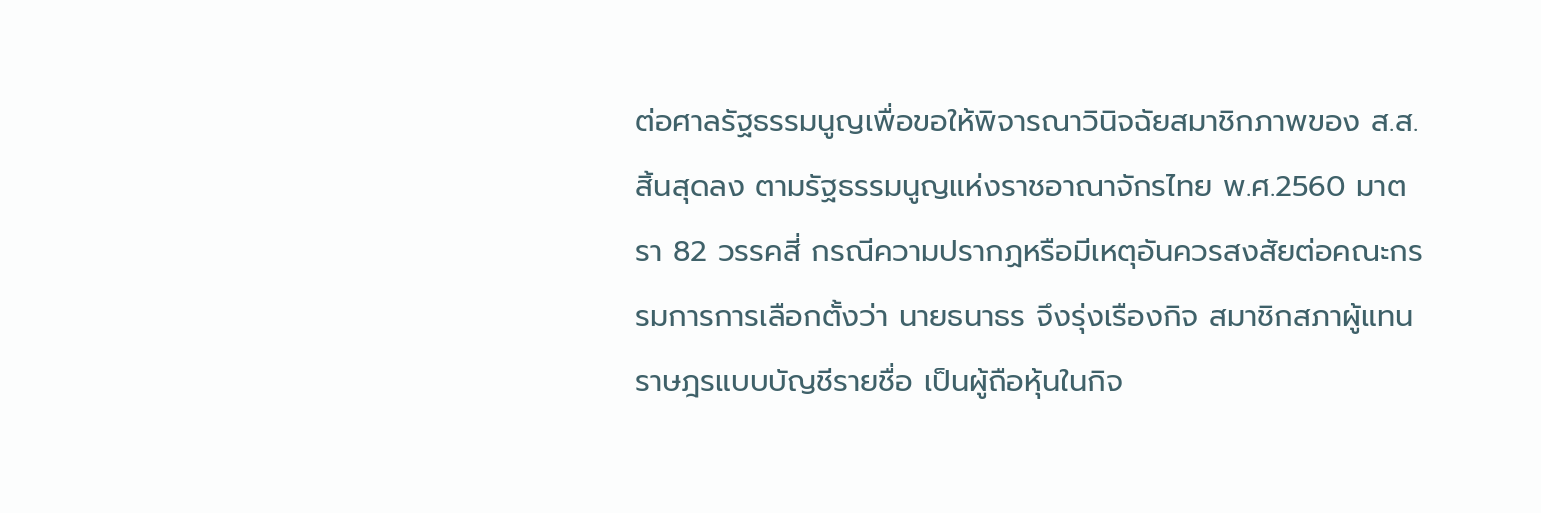ต่อศาลรัฐธรรมนูญเพื่อขอให้พิจารณาวินิจฉัยสมาชิกภาพของ ส.ส.สิ้นสุดลง ตามรัฐธรรมนูญแห่งราชอาณาจักรไทย พ.ศ.2560 มาตรา 82 วรรคสี่ กรณีความปรากฏหรือมีเหตุอันควรสงสัยต่อคณะกรรมการการเลือกตั้งว่า นายธนาธร จึงรุ่งเรืองกิจ สมาชิกสภาผู้แทนราษฎรแบบบัญชีรายชื่อ เป็นผู้ถือหุ้นในกิจ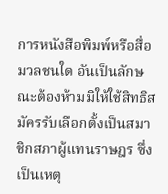การหนังสือพิมพ์หรือสื่อมวลชนใด อันเป็นลักษณะต้องห้ามมิให้ใช้สิทธิสมัครรับเลือกตั้งเป็นสมาชิกสภาผู้แทนราษฎร ซึ่งเป็นเหตุ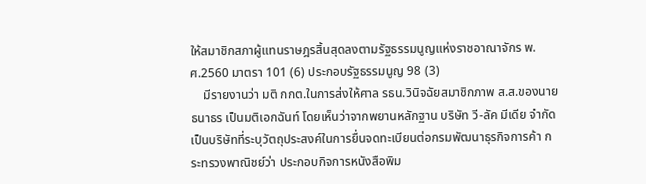ให้สมาชิกสภาผู้แทนราษฎรสิ้นสุดลงตามรัฐธรรมนูญแห่งราชอาณาจักร พ.ศ.2560 มาตรา 101 (6) ประกอบรัฐธรรมนูญ 98 (3)
    มีรายงานว่า มติ กกต.ในการส่งให้ศาล รธน.วินิจฉัยสมาชิกภาพ ส.ส.ของนายธนาธร เป็นมติเอกฉันท์ โดยเห็นว่าจากพยานหลักฐาน บริษัท วี-ลัค มีเดีย จำกัด เป็นบริษัทที่ระบุวัตถุประสงค์ในการยื่นจดทะเบียนต่อกรมพัฒนาธุรกิจการค้า กระทรวงพาณิชย์ว่า ประกอบกิจการหนังสือพิม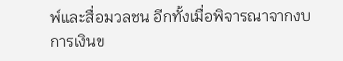พ์และสื่อมวลชน อีกทั้งเมื่อพิจารณาจากงบการเงินข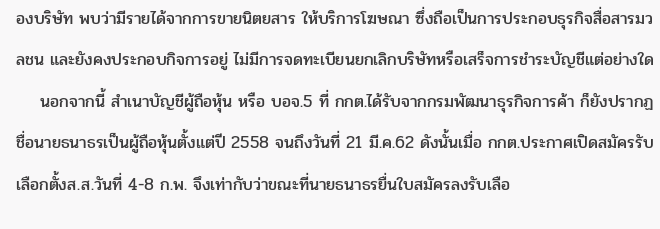องบริษัท พบว่ามีรายได้จากการขายนิตยสาร ให้บริการโฆษณา ซึ่งถือเป็นการประกอบธุรกิจสื่อสารมวลชน และยังคงประกอบกิจการอยู่ ไม่มีการจดทะเบียนยกเลิกบริษัทหรือเสร็จการชำระบัญชีแต่อย่างใด
    นอกจากนี้ สำเนาบัญชีผู้ถือหุ้น หรือ บอจ.5 ที่ กกต.ได้รับจากกรมพัฒนาธุรกิจการค้า ก็ยังปรากฏชื่อนายธนาธรเป็นผู้ถือหุ้นตั้งแต่ปี 2558 จนถึงวันที่ 21 มี.ค.62 ดังนั้นเมื่อ กกต.ประกาศเปิดสมัครรับเลือกตั้งส.ส.วันที่ 4-8 ก.พ. จึงเท่ากับว่าขณะที่นายธนาธรยื่นใบสมัครลงรับเลือ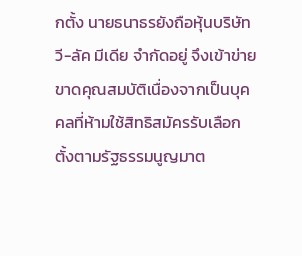กตั้ง นายธนาธรยังถือหุ้นบริษัท วี-ลัค มีเดีย จำกัดอยู่ จึงเข้าข่ายขาดคุณสมบัติเนื่องจากเป็นบุคคลที่ห้ามใช้สิทธิสมัครรับเลือกตั้งตามรัฐธรรมนูญมาต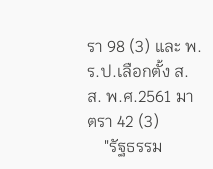รา 98 (3) และ พ.ร.ป.เลือกตั้ง ส.ส. พ.ศ.2561 มาตรา 42 (3)
    "รัฐธรรม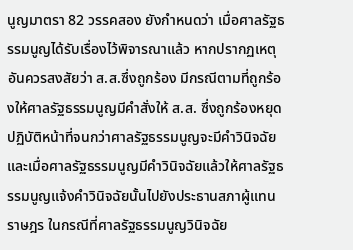นูญมาตรา 82 วรรคสอง ยังกำหนดว่า เมื่อศาลรัฐธรรมนูญได้รับเรื่องไว้พิจารณาแล้ว หากปรากฏเหตุอันควรสงสัยว่า ส.ส.ซึ่งถูกร้อง มีกรณีตามที่ถูกร้องให้ศาลรัฐธรรมนูญมีคำสั่งให้ ส.ส. ซึ่งถูกร้องหยุดปฏิบัติหน้าที่จนกว่าศาลรัฐธรรมนูญจะมีคำวินิจฉัย และเมื่อศาลรัฐธรรมนูญมีคำวินิจฉัยแล้วให้ศาลรัฐธรรมนูญแจ้งคำวินิจฉัยนั้นไปยังประธานสภาผู้แทนราษฎร ในกรณีที่ศาลรัฐธรรมนูญวินิจฉัย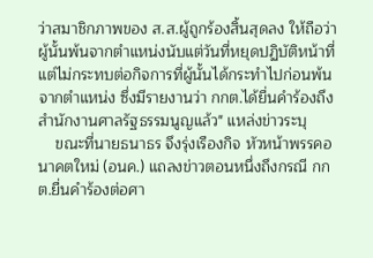ว่าสมาชิกภาพของ ส.ส.ผู้ถูกร้องสิ้นสุดลง ให้ถือว่าผู้นั้นพ้นจากตำแหน่งนับแต่วันที่หยุดปฏิบัติหน้าที่แต่ไม่กระทบต่อกิจการที่ผู้นั้นได้กระทำไปก่อนพ้นจากตำแหน่ง ซึ่งมีรายงานว่า กกต.ได้ยื่นคำร้องถึงสำนักงานศาลรัฐธรรมนูญแล้ว" แหล่งข่าวระบุ
    ขณะที่นายธนาธร จึงรุ่งเรืองกิจ หัวหน้าพรรคอนาคตใหม่ (อนค.) แถลงข่าวตอนหนึ่งถึงกรณี กกต.ยื่นคำร้องต่อศา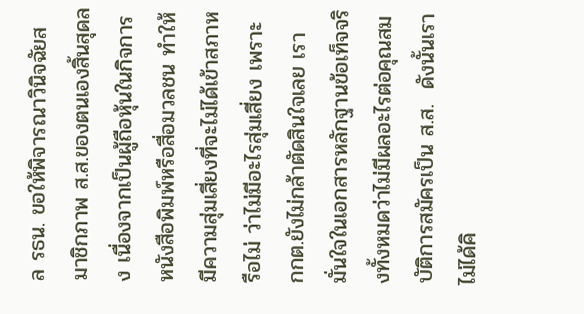ล รธน. ขอให้พิจารณาวินิจฉัยสมาชิกภาพ ส.ส.ของตนเองสิ้นสุดลง เนื่องจากเป็นผู้ถือหุ้นในกิจการหนังสือพิมพ์หรือสื่อมวลชน ทำให้มีความสุ่มเสี่ยงที่จะไม่ได้เข้าสภาหรือไม่ ว่าไม่มีอะไรสุ่มเสี่ยง เพราะ กกต.ยังไม่กล้าตัดสินใจเลย เรามั่นใจในเอกสารหลักฐานข้อเท็จจริงทั้งหมดว่าไม่มีผลอะไรต่อคุณสมบัติการสมัครเป็น ส.ส.  ดังนั้นเราไม่ได้คิ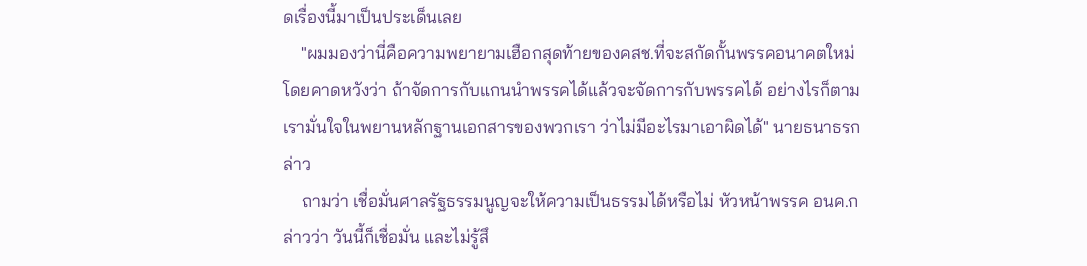ดเรื่องนี้มาเป็นประเด็นเลย
    "ผมมองว่านี่คือความพยายามเฮือกสุดท้ายของคสช.ที่จะสกัดกั้นพรรคอนาคตใหม่ โดยคาดหวังว่า ถ้าจัดการกับแกนนำพรรคได้แล้วจะจัดการกับพรรคได้ อย่างไรก็ตาม เรามั่นใจในพยานหลักฐานเอกสารของพวกเรา ว่าไม่มีอะไรมาเอาผิดได้" นายธนาธรกล่าว
    ถามว่า เชื่อมั่นศาลรัฐธรรมนูญจะให้ความเป็นธรรมได้หรือไม่ หัวหน้าพรรค อนค.กล่าวว่า วันนี้ก็เชื่อมั่น และไม่รู้สึ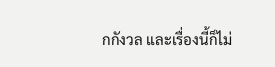กกังวล และเรื่องนี้ก็ไม่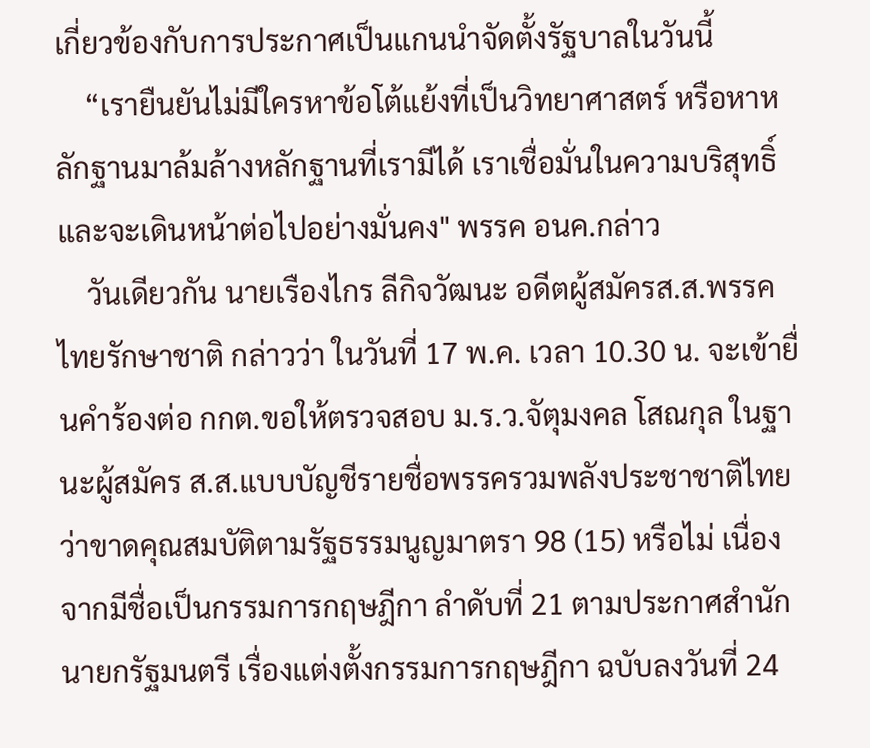เกี่ยวข้องกับการประกาศเป็นแกนนำจัดตั้งรัฐบาลในวันนี้
    “เรายืนยันไม่มีใครหาข้อโต้แย้งที่เป็นวิทยาศาสตร์ หรือหาหลักฐานมาล้มล้างหลักฐานที่เรามีได้ เราเชื่อมั่นในความบริสุทธิ์และจะเดินหน้าต่อไปอย่างมั่นคง" พรรค อนค.กล่าว
    วันเดียวกัน นายเรืองไกร ลีกิจวัฒนะ อดีตผู้สมัครส.ส.พรรคไทยรักษาชาติ กล่าวว่า ในวันที่ 17 พ.ค. เวลา 10.30 น. จะเข้ายื่นคำร้องต่อ กกต.ขอให้ตรวจสอบ ม.ร.ว.จัตุมงคล โสณกุล ในฐานะผู้สมัคร ส.ส.แบบบัญชีรายชื่อพรรครวมพลังประชาชาติไทย ว่าขาดคุณสมบัติตามรัฐธรรมนูญมาตรา 98 (15) หรือไม่ เนื่องจากมีชื่อเป็นกรรมการกฤษฎีกา ลำดับที่ 21 ตามประกาศสำนักนายกรัฐมนตรี เรื่องแต่งตั้งกรรมการกฤษฎีกา ฉบับลงวันที่ 24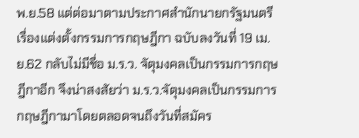พ.ย.58 แต่ต่อมาตามประกาศสำนักนายกรัฐมนตรี เรื่องแต่งตั้งกรรมการกฤษฎีกา ฉบับลงวันที่ 19 เม.ย.62 กลับไม่มีชื่อ ม.ร.ว. จัตุมงคลเป็นกรรมการกฤษฎีกาอีก จึงน่าสงสัยว่า ม.ร.ว.จัตุมงคลเป็นกรรมการกฤษฎีกามาโดยตลอดจนถึงวันที่สมัคร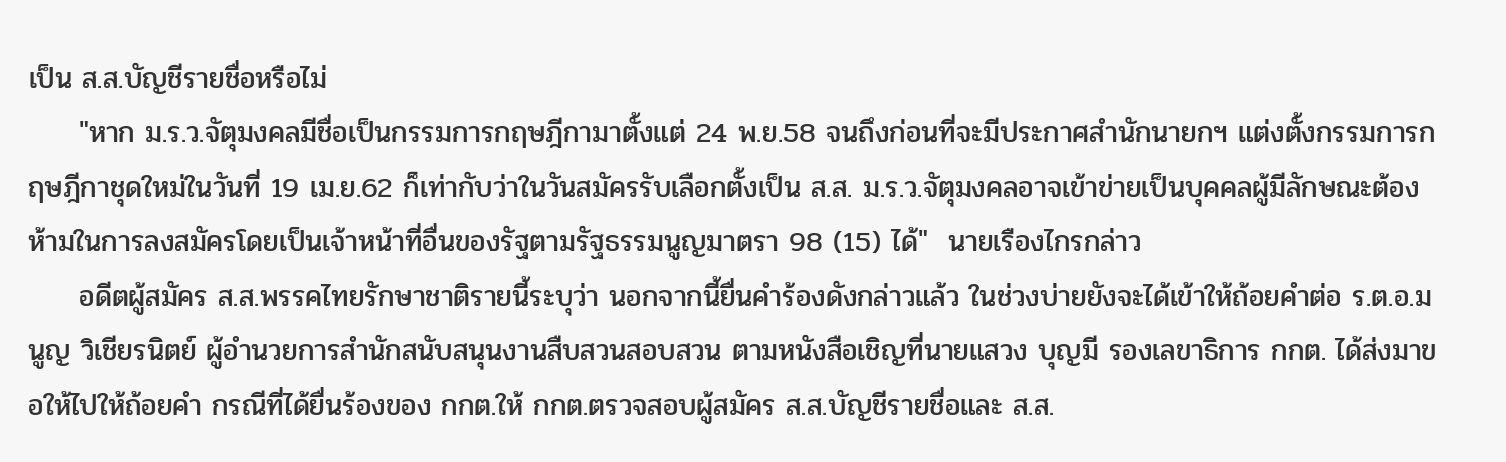เป็น ส.ส.บัญชีรายชื่อหรือไม่
     "หาก ม.ร.ว.จัตุมงคลมีชื่อเป็นกรรมการกฤษฎีกามาตั้งแต่ 24 พ.ย.58 จนถึงก่อนที่จะมีประกาศสำนักนายกฯ แต่งตั้งกรรมการกฤษฎีกาชุดใหม่ในวันที่ 19 เม.ย.62 ก็เท่ากับว่าในวันสมัครรับเลือกตั้งเป็น ส.ส. ม.ร.ว.จัตุมงคลอาจเข้าข่ายเป็นบุคคลผู้มีลักษณะต้องห้ามในการลงสมัครโดยเป็นเจ้าหน้าที่อื่นของรัฐตามรัฐธรรมนูญมาตรา 98 (15) ได้"  นายเรืองไกรกล่าว
     อดีตผู้สมัคร ส.ส.พรรคไทยรักษาชาติรายนี้ระบุว่า นอกจากนี้ยื่นคำร้องดังกล่าวแล้ว ในช่วงบ่ายยังจะได้เข้าให้ถ้อยคำต่อ ร.ต.อ.มนูญ วิเชียรนิตย์ ผู้อำนวยการสำนักสนับสนุนงานสืบสวนสอบสวน ตามหนังสือเชิญที่นายแสวง บุญมี รองเลขาธิการ กกต. ได้ส่งมาขอให้ไปให้ถ้อยคำ กรณีที่ได้ยื่นร้องของ กกต.ให้ กกต.ตรวจสอบผู้สมัคร ส.ส.บัญชีรายชื่อและ ส.ส.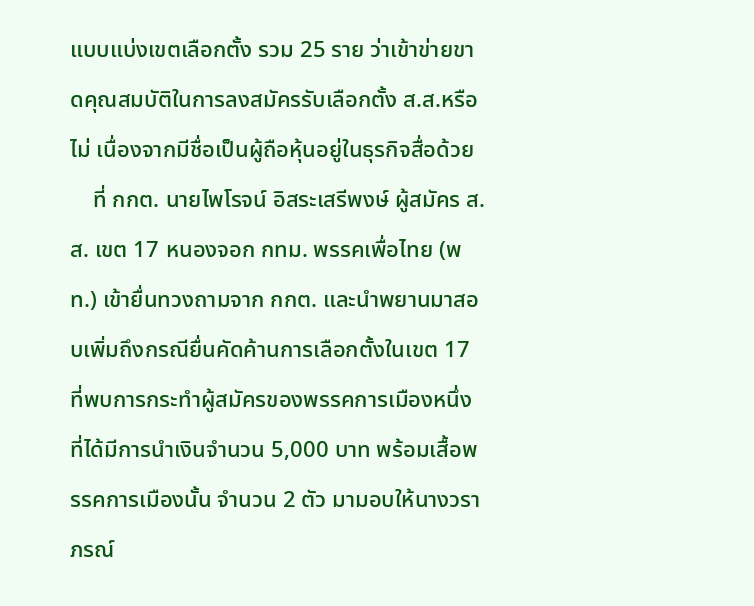แบบแบ่งเขตเลือกตั้ง รวม 25 ราย ว่าเข้าข่ายขาดคุณสมบัติในการลงสมัครรับเลือกตั้ง ส.ส.หรือไม่ เนื่องจากมีชื่อเป็นผู้ถือหุ้นอยู่ในธุรกิจสื่อด้วย
    ที่ กกต. นายไพโรจน์ อิสระเสรีพงษ์ ผู้สมัคร ส.ส. เขต 17 หนองจอก กทม. พรรคเพื่อไทย (พท.) เข้ายื่นทวงถามจาก กกต. และนำพยานมาสอบเพิ่มถึงกรณียื่นคัดค้านการเลือกตั้งในเขต 17 ที่พบการกระทำผู้สมัครของพรรคการเมืองหนึ่งที่ได้มีการนำเงินจำนวน 5,000 บาท พร้อมเสื้อพรรคการเมืองนั้น จำนวน 2 ตัว มามอบให้นางวราภรณ์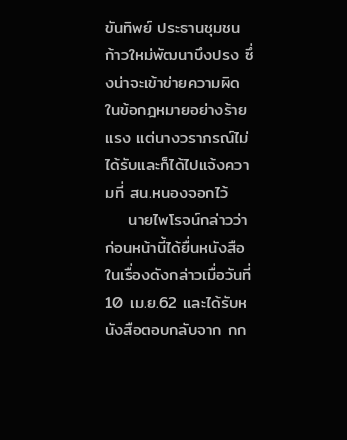ขันทิพย์ ประธานชุมชนก้าวใหม่พัฒนาบึงปรง ซึ่งน่าจะเข้าข่ายความผิดในข้อกฎหมายอย่างร้ายแรง แต่นางวราภรณ์ไม่ได้รับและก็ได้ไปแจ้งความที่ สน.หนองจอกไว้
    นายไพโรจน์กล่าวว่า ก่อนหน้านี้ได้ยื่นหนังสือในเรื่องดังกล่าวเมื่อวันที่ 10 เม.ย.62 และได้รับหนังสือตอบกลับจาก กก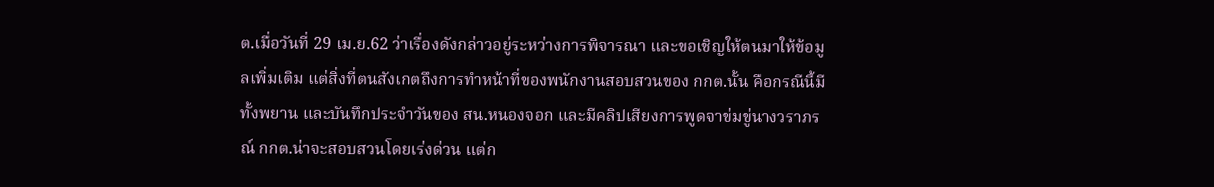ต.เมื่อวันที่ 29 เม.ย.62 ว่าเรื่องดังกล่าวอยู่ระหว่างการพิจารณา และขอเชิญให้ตนมาให้ข้อมูลเพิ่มเติม แต่สิ่งที่ตนสังเกตถึงการทำหน้าที่ของพนักงานสอบสวนของ กกต.นั้น คือกรณีนี้มีทั้งพยาน และบันทึกประจำวันของ สน.หนองจอก และมีคลิปเสียงการพูดจาข่มขู่นางวราภรณ์ กกต.น่าจะสอบสวนโดยเร่งด่วน แต่ก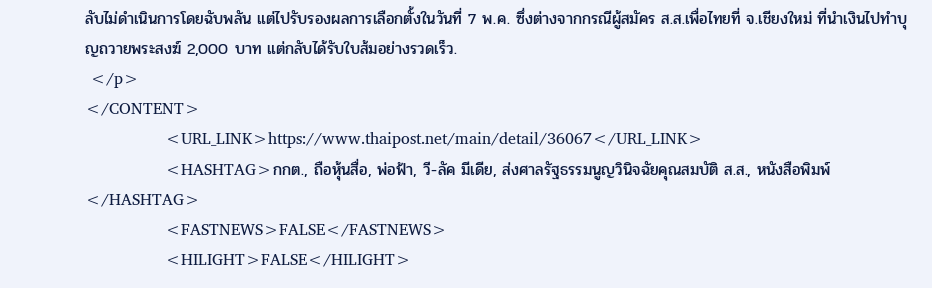ลับไม่ดำเนินการโดยฉับพลัน แต่ไปรับรองผลการเลือกตั้งในวันที่ 7 พ.ค. ซึ่งต่างจากกรณีผู้สมัคร ส.ส.เพื่อไทยที่ จ.เชียงใหม่ ที่นำเงินไปทำบุญถวายพระสงฆ์ 2,000 บาท แต่กลับได้รับใบส้มอย่างรวดเร็ว.
 </p>
</CONTENT>
                <URL_LINK>https://www.thaipost.net/main/detail/36067</URL_LINK>
                <HASHTAG>กกต., ถือหุ้นสื่อ, พ่อฟ้า, วี-ลัค มีเดีย, ส่งศาลรัฐธรรมนูญวินิจฉัยคุณสมบัติ ส.ส., หนังสือพิมพ์</HASHTAG>
                <FASTNEWS>FALSE</FASTNEWS>
                <HILIGHT>FALSE</HILIGHT>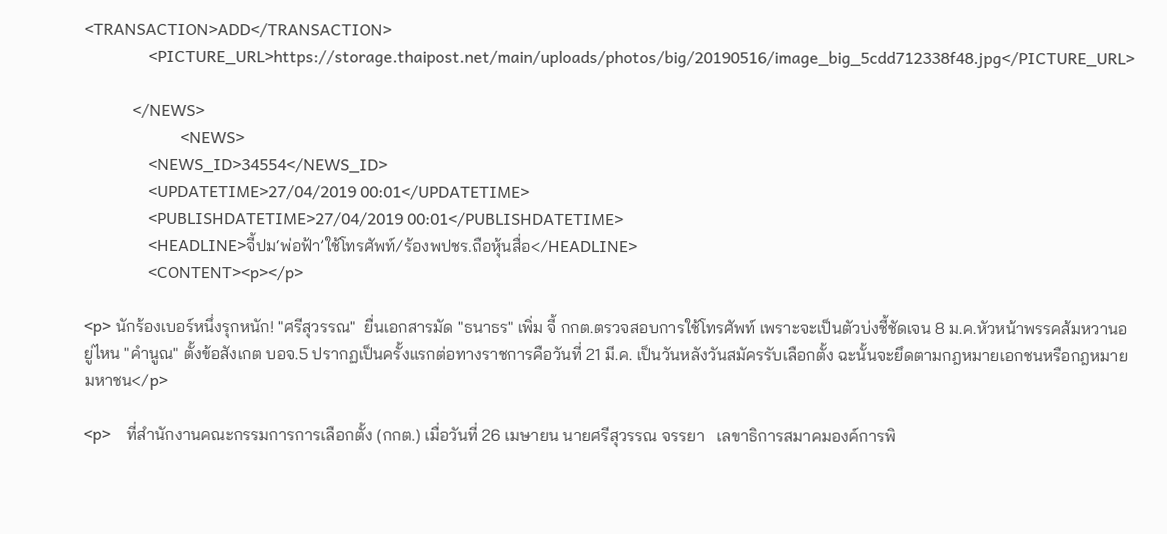<TRANSACTION>ADD</TRANSACTION>
                <PICTURE_URL>https://storage.thaipost.net/main/uploads/photos/big/20190516/image_big_5cdd712338f48.jpg</PICTURE_URL>

            </NEWS>
                        <NEWS>
                <NEWS_ID>34554</NEWS_ID>
                <UPDATETIME>27/04/2019 00:01</UPDATETIME>
                <PUBLISHDATETIME>27/04/2019 00:01</PUBLISHDATETIME>
                <HEADLINE>จี้ปม‘พ่อฟ้า’ใช้โทรศัพท์/ร้องพปชร.ถือหุ้นสื่อ</HEADLINE>
                <CONTENT><p></p>

<p> นักร้องเบอร์หนึ่งรุกหนัก! "ศรีสุวรรณ"  ยื่นเอกสารมัด "ธนาธร" เพิ่ม จี้ กกต.ตรวจสอบการใช้โทรศัพท์ เพราะจะเป็นตัวบ่งชี้ชัดเจน 8 ม.ค.หัวหน้าพรรคส้มหวานอยู่ไหน "คำนูณ" ตั้งข้อสังเกต บอจ.5 ปรากฏเป็นครั้งแรกต่อทางราชการคือวันที่ 21 มี.ค. เป็นวันหลังวันสมัครรับเลือกตั้ง ฉะนั้นจะยึดตามกฎหมายเอกชนหรือกฎหมายมหาชน</p>

<p>    ที่สำนักงานคณะกรรมการการเลือกตั้ง (กกต.) เมื่อวันที่ 26 เมษายน นายศรีสุวรรณ จรรยา   เลขาธิการสมาคมองค์การพิ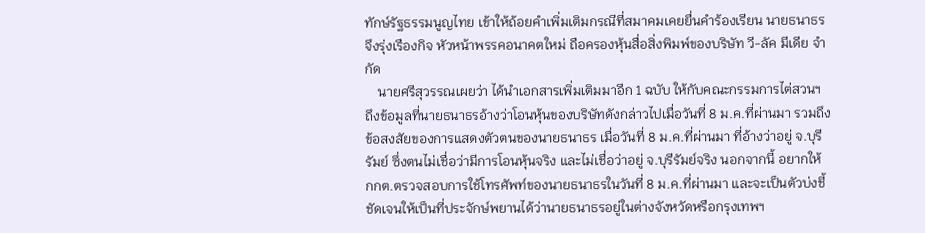ทักษ์รัฐธรรมนูญไทย เข้าให้ถ้อยคำเพิ่มเติมกรณีที่สมาคมเคยยื่นคำร้องเรียน นายธนาธร จึงรุ่งเรืองกิจ หัวหน้าพรรคอนาคตใหม่ ถือครองหุ้นสื่อสิ่งพิมพ์ของบริษัท วี-ลัค มีเดีย จำกัด
    นายศรีสุวรรณเผยว่า ได้นำเอกสารเพิ่มเติมมาอีก 1 ฉบับ ให้กับคณะกรรมการไต่สวนฯ ถึงข้อมูลที่นายธนาธรอ้างว่าโอนหุ้นของบริษัทดังกล่าวไปเมื่อวันที่ 8 ม.ค.ที่ผ่านมา รวมถึงข้อสงสัยของการแสดงตัวตนของนายธนาธร เมื่อวันที่ 8 ม.ค.ที่ผ่านมา ที่อ้างว่าอยู่ จ.บุรีรัมย์ ซึ่งตนไม่เชื่อว่ามีการโอนหุ้นจริง และไม่เชื่อว่าอยู่ จ.บุรีรัมย์จริง นอกจากนี้ อยากให้ กกต.ตรวจสอบการใช้โทรศัพท์ของนายธนาธรในวันที่ 8 ม.ค.ที่ผ่านมา และจะเป็นตัวบ่งชี้ชัดเจนให้เป็นที่ประจักษ์พยานได้ว่านายธนาธรอยู่ในต่างจังหวัดหรือกรุงเทพฯ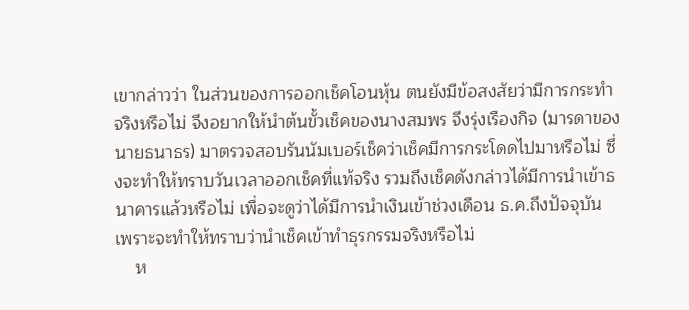เขากล่าวว่า ในส่วนของการออกเช็คโอนหุ้น ตนยังมีข้อสงสัยว่ามีการกระทำจริงหรือไม่ จึงอยากให้นำต้นขั้วเช็คของนางสมพร จึงรุ่งเรืองกิจ (มารดาของนายธนาธร) มาตรวจสอบรันนัมเบอร์เช็คว่าเช็คมีการกระโดดไปมาหรือไม่ ซึ่งจะทำให้ทราบวันเวลาออกเช็คที่แท้จริง รวมถึงเช็คดังกล่าวได้มีการนำเข้าธนาคารแล้วหรือไม่ เพื่อจะดูว่าได้มีการนำเงินเข้าช่วงเดือน ธ.ค.ถึงปัจจุบัน เพราะจะทำให้ทราบว่านำเช็คเข้าทำธุรกรรมจริงหรือไม่
    ห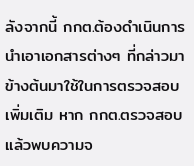ลังจากนี้ กกต.ต้องดำเนินการนำเอาเอกสารต่างๆ ที่กล่าวมาข้างต้นมาใช้ในการตรวจสอบเพิ่มเติม หาก กกต.ตรวจสอบแล้วพบความจ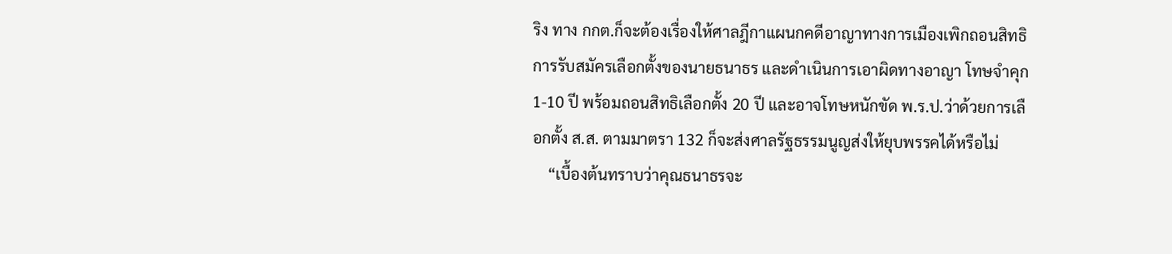ริง ทาง กกต.ก็จะต้องเรื่องให้ศาลฎีกาแผนกคดีอาญาทางการเมืองเพิกถอนสิทธิการรับสมัครเลือกตั้งของนายธนาธร และดำเนินการเอาผิดทางอาญา โทษจำคุก 1-10 ปี พร้อมถอนสิทธิเลือกตั้ง 20 ปี และอาจโทษหนักขัด พ.ร.ป.ว่าด้วยการเลือกตั้ง ส.ส. ตามมาตรา 132 ก็จะส่งศาลรัฐธรรมนูญส่งให้ยุบพรรคได้หรือไม่
    “เบื้องต้นทราบว่าคุณธนาธรจะ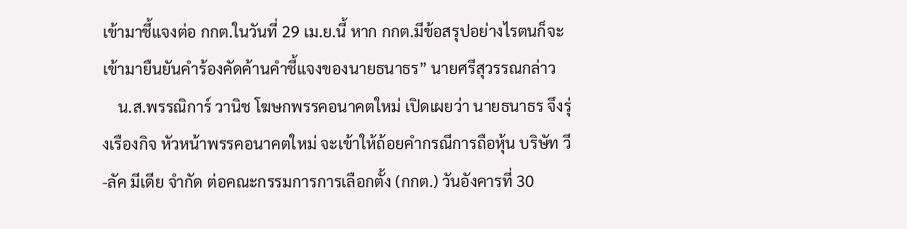เข้ามาชี้แจงต่อ กกต.ในวันที่ 29 เม.ย.นี้ หาก กกต.มีข้อสรุปอย่างไรตนก็จะเข้ามายืนยันคำร้องคัดค้านคำชี้แจงของนายธนาธร” นายศรีสุวรรณกล่าว
    น.ส.พรรณิการ์ วานิช โฆษกพรรคอนาคตใหม่ เปิดเผยว่า นายธนาธร จึงรุ่งเรืองกิจ หัวหน้าพรรคอนาคตใหม่ จะเข้าให้ถ้อยคำกรณีการถือหุ้น บริษัท วี-ลัค มีเดีย จำกัด ต่อคณะกรรมการการเลือกตั้ง (กกต.) วันอังคารที่ 30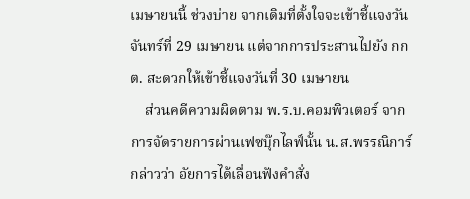เมษายนนี้ ช่วงบ่าย จากเดิมที่ตั้งใจจะเข้าชี้แจงวันจันทร์ที่ 29 เมษายน แต่จากการประสานไปยัง กกต. สะดวกให้เข้าชี้แจงวันที่ 30 เมษายน
    ส่วนคดีความผิดตาม พ.ร.บ.คอมพิวเตอร์ จากการจัดรายการผ่านเฟซบุ๊กไลฟ์นั้น น.ส.พรรณิการ์ กล่าวว่า อัยการได้เลื่อนฟังคำสั่ง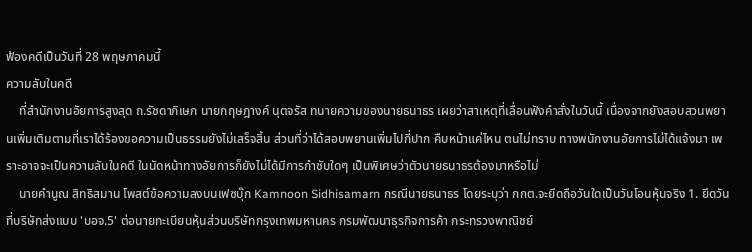ฟ้องคดีเป็นวันที่ 28 พฤษภาคมนี้
ความลับในคดี
    ที่สำนักงานอัยการสูงสุด ถ.รัชดาภิเษก นายกฤษฎางค์ นุตจรัส ทนายความของนายธนาธร เผยว่าสาเหตุที่เลื่อนฟังคำสั่งในวันนี้ เนื่องจากยังสอบสวนพยานเพิ่มเติมตามที่เราได้ร้องขอความเป็นธรรมยังไม่เสร็จสิ้น ส่วนที่ว่าได้สอบพยานเพิ่มไปกี่ปาก คืบหน้าแค่ไหน ตนไม่ทราบ ทางพนักงานอัยการไม่ได้แจ้งมา เพราะอาจจะเป็นความลับในคดี ในนัดหน้าทางอัยการก็ยังไม่ได้มีการกำชับใดๆ เป็นพิเศษว่าตัวนายธนาธรต้องมาหรือไม่
    นายคำนูณ สิทธิสมาน โพสต์ข้อความลงบนเฟซบุ๊ก Kamnoon Sidhisamarn กรณีนายธนาธร โดยระบุว่า กกต.จะยึดถือวันใดเป็นวันโอนหุ้นจริง 1. ยึดวันที่บริษัทส่งแบบ 'บอจ.5' ต่อนายทะเบียนหุ้นส่วนบริษัทกรุงเทพมหานคร กรมพัฒนาธุรกิจการค้า กระทรวงพาณิชย์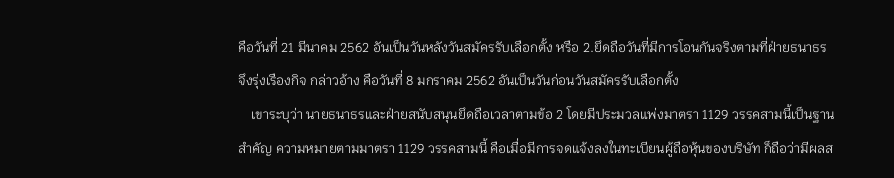คือวันที่ 21 มีนาคม 2562 อันเป็นวันหลังวันสมัครรับเลือกตั้ง หรือ 2.ยึดถือวันที่มีการโอนกันจริงตามที่ฝ่ายธนาธร จึงรุ่งเรืองกิจ กล่าวอ้าง คือวันที่ 8 มกราคม 2562 อันเป็นวันก่อนวันสมัครรับเลือกตั้ง
    เขาระบุว่า นายธนาธรและฝ่ายสนับสนุนยึดถือเวลาตามข้อ 2 โดยมีประมวลแพ่งมาตรา 1129 วรรคสามนี้เป็นฐานสำคัญ ความหมายตามมาตรา 1129 วรรคสามนี้ คือเมื่อมีการจดแจ้งลงในทะเบียนผู้ถือหุ้นของบริษัท ก็ถือว่ามีผลส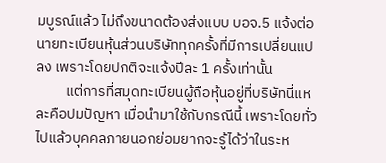มบูรณ์แล้ว ไม่ถึงขนาดต้องส่งแบบ บอจ.5 แจ้งต่อนายทะเบียนหุ้นส่วนบริษัททุกครั้งที่มีการเปลี่ยนแปลง เพราะโดยปกติจะแจ้งปีละ 1 ครั้งเท่านั้น
         แต่การที่สมุดทะเบียนผู้ถือหุ้นอยู่ที่บริษัทนี่แหละคือปมปัญหา เมื่อนำมาใช้กับกรณีนี้ เพราะโดยทั่วไปแล้วบุคคลภายนอกย่อมยากจะรู้ได้ว่าในระห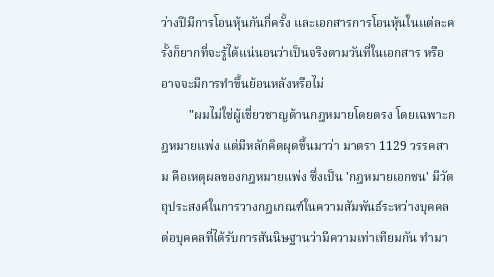ว่างปีมีการโอนหุ้นกันกี่ครั้ง และเอกสารการโอนหุ้นในแต่ละครั้งก็ยากที่จะรู้ได้แน่นอนว่าเป็นจริงตามวันที่ในเอกสาร หรืออาจจะมีการทำขึ้นย้อนหลังหรือไม่
         "ผมไม่ใช่ผู้เชี่ยวชาญด้านกฎหมายโดยตรง โดยเฉพาะกฎหมายแพ่ง แต่มีหลักคิดผุดขึ้นมาว่า มาตรา 1129 วรรคสาม คือเหตุผลของกฎหมายแพ่ง ซึ่งเป็น 'กฎหมายเอกชน' มีวัตถุประสงค์ในการวางกฎเกณฑ์ในความสัมพันธ์ระหว่างบุคคลต่อบุคคลที่ได้รับการสันนิษฐานว่ามีความเท่าเทียมกัน ทำมา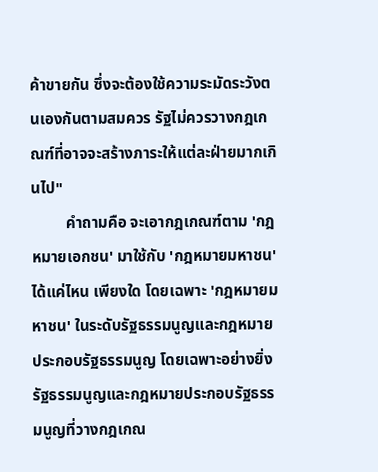ค้าขายกัน ซึ่งจะต้องใช้ความระมัดระวังตนเองกันตามสมควร รัฐไม่ควรวางกฎเกณฑ์ที่อาจจะสร้างภาระให้แต่ละฝ่ายมากเกินไป"
         คำถามคือ จะเอากฎเกณฑ์ตาม 'กฎหมายเอกชน' มาใช้กับ 'กฎหมายมหาชน' ได้แค่ไหน เพียงใด โดยเฉพาะ 'กฎหมายมหาชน' ในระดับรัฐธรรมนูญและกฎหมายประกอบรัฐธรรมนูญ โดยเฉพาะอย่างยิ่งรัฐธรรมนูญและกฎหมายประกอบรัฐธรรมนูญที่วางกฎเกณ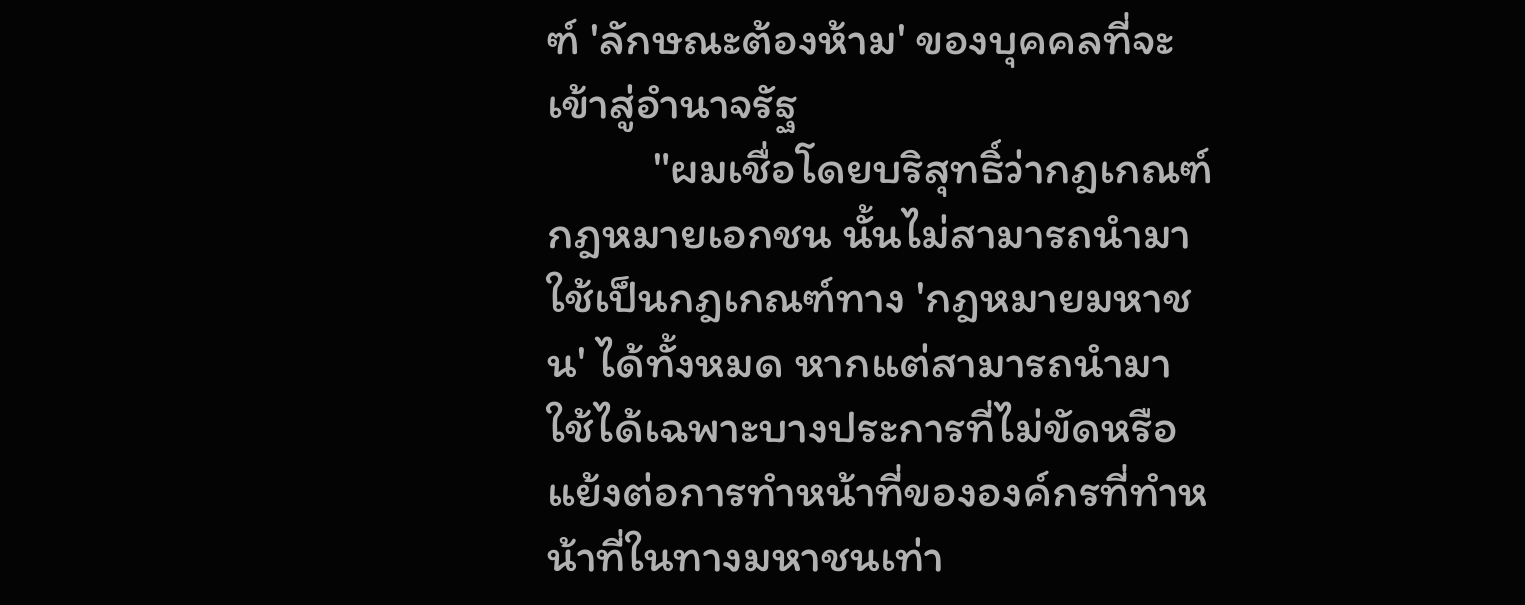ฑ์ 'ลักษณะต้องห้าม' ของบุคคลที่จะเข้าสู่อำนาจรัฐ
          "ผมเชื่อโดยบริสุทธิ์ว่ากฎเกณฑ์ กฎหมายเอกชน นั้นไม่สามารถนำมาใช้เป็นกฎเกณฑ์ทาง 'กฎหมายมหาชน' ได้ทั้งหมด หากแต่สามารถนำมาใช้ได้เฉพาะบางประการที่ไม่ขัดหรือแย้งต่อการทำหน้าที่ขององค์กรที่ทำหน้าที่ในทางมหาชนเท่า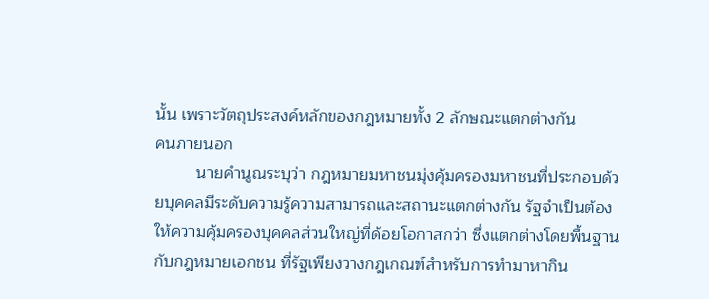นั้น เพราะวัตถุประสงค์หลักของกฎหมายทั้ง 2 ลักษณะแตกต่างกัน
คนภายนอก
         นายคำนูณระบุว่า กฎหมายมหาชนมุ่งคุ้มครองมหาชนที่ประกอบด้วยบุคคลมีระดับความรู้ความสามารถและสถานะแตกต่างกัน รัฐจำเป็นต้องให้ความคุ้มครองบุคคลส่วนใหญ่ที่ด้อยโอกาสกว่า ซึ่งแตกต่างโดยพื้นฐานกับกฎหมายเอกชน ที่รัฐเพียงวางกฎเกณฑ์สำหรับการทำมาหากิน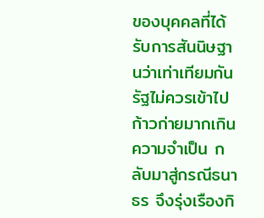ของบุคคลที่ได้รับการสันนิษฐานว่าเท่าเทียมกัน รัฐไม่ควรเข้าไปก้าวก่ายมากเกินความจำเป็น กลับมาสู่กรณีธนาธร จึงรุ่งเรืองกิ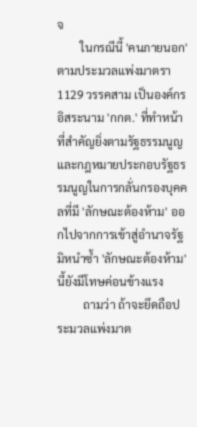จ
        ในกรณีนี้ 'คนภายนอก' ตามประมวลแพ่งมาตรา 1129 วรรคสาม เป็นองค์กรอิสระนาม 'กกต.' ที่ทำหน้าที่สำคัญยิ่งตามรัฐธรรมนูญและกฎหมายประกอบรัฐธรรมนูญในการกลั่นกรองบุคคลที่มี 'ลักษณะต้องห้าม' ออกไปจากการเข้าสู่อำนาจรัฐ มิหนำซ้ำ 'ลักษณะต้องห้าม' นี้ยังมีโทษค่อนข้างแรง
         ถามว่า ถ้าจะยึดถือประมวลแพ่งมาต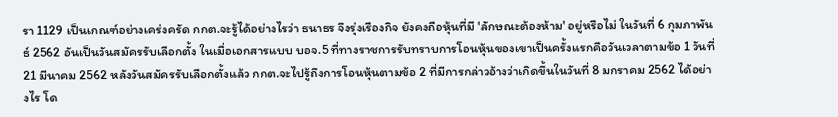รา 1129 เป็นเกณฑ์อย่างเคร่งครัด กกต.จะรู้ได้อย่างไรว่า ธนาธร จึงรุ่งเรืองกิจ ยังคงถือหุ้นที่มี 'ลักษณะต้องห้าม' อยู่หรือไม่ ในวันที่ 6 กุมภาพันธ์ 2562 อันเป็นวันสมัครรับเลือกตั้ง ในเมื่อเอกสารแบบ บอจ.5 ที่ทางราชการรับทราบการโอนหุ้นของเขาเป็นครั้งแรกคือวันเวลาตามข้อ 1 วันที่ 21 มีนาคม 2562 หลังวันสมัครรับเลือกตั้งแล้ว กกต.จะไปรู้ถึงการโอนหุ้นตามข้อ 2 ที่มีการกล่าวอ้างว่าเกิดขึ้นในวันที่ 8 มกราคม 2562 ได้อย่างไร โด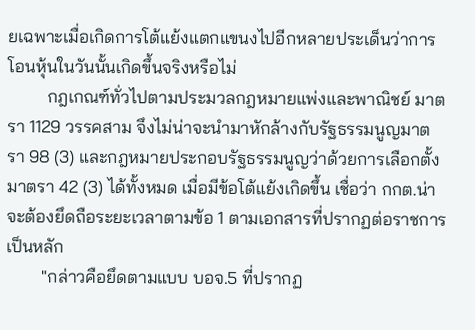ยเฉพาะเมื่อเกิดการโต้แย้งแตกแขนงไปอีกหลายประเด็นว่าการโอนหุ้นในวันนั้นเกิดขึ้นจริงหรือไม่
         กฎเกณฑ์ทั่วไปตามประมวลกฎหมายแพ่งและพาณิชย์ มาตรา 1129 วรรคสาม จึงไม่น่าจะนำมาหักล้างกับรัฐธรรมนูญมาตรา 98 (3) และกฎหมายประกอบรัฐธรรมนูญว่าด้วยการเลือกตั้งมาตรา 42 (3) ได้ทั้งหมด เมื่อมีข้อโต้แย้งเกิดขึ้น เชื่อว่า กกต.น่าจะต้องยึดถือระยะเวลาตามข้อ 1 ตามเอกสารที่ปรากฏต่อราชการเป็นหลัก
        "กล่าวคือยึดตามแบบ บอจ.5 ที่ปรากฏ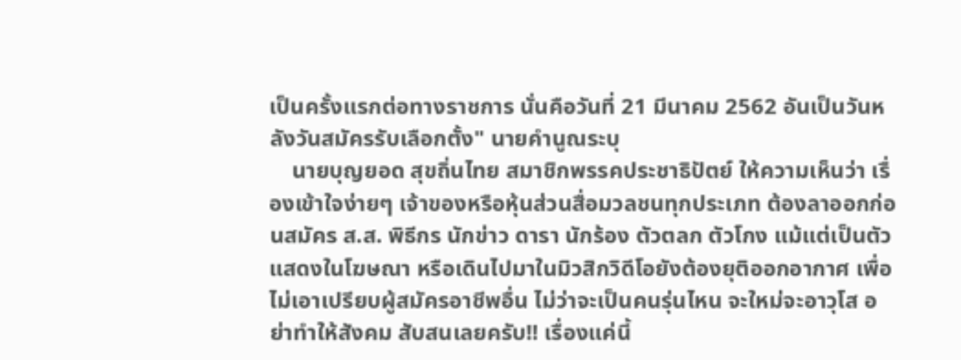เป็นครั้งแรกต่อทางราชการ นั่นคือวันที่ 21 มีนาคม 2562 อันเป็นวันหลังวันสมัครรับเลือกตั้ง" นายคำนูณระบุ
    นายบุญยอด สุขถิ่นไทย สมาชิกพรรคประชาธิปัตย์ ให้ความเห็นว่า เรื่องเข้าใจง่ายๆ เจ้าของหรือหุ้นส่วนสื่อมวลชนทุกประเภท ต้องลาออกก่อนสมัคร ส.ส. พิธีกร นักข่าว ดารา นักร้อง ตัวตลก ตัวโกง แม้แต่เป็นตัวแสดงในโฆษณา หรือเดินไปมาในมิวสิกวิดีโอยังต้องยุติออกอากาศ เพื่อไม่เอาเปรียบผู้สมัครอาชีพอื่น ไม่ว่าจะเป็นคนรุ่นไหน จะใหม่จะอาวุโส อย่าทำให้สังคม สับสนเลยครับ!! เรื่องแค่นี้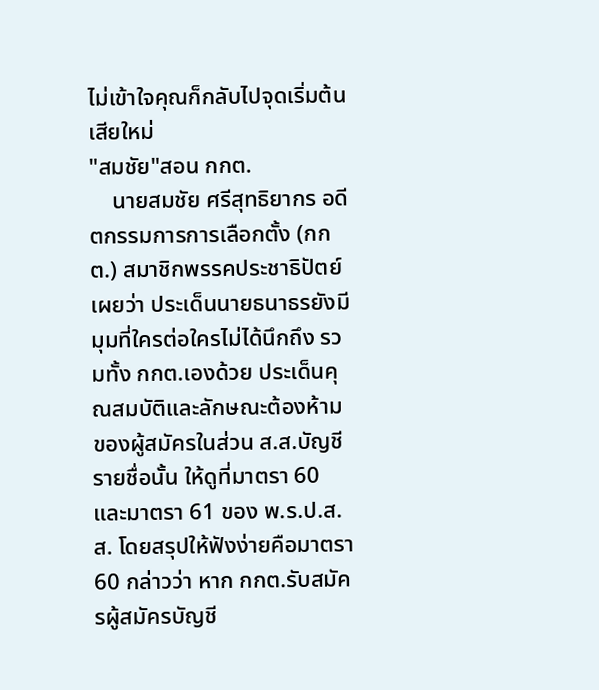ไม่เข้าใจคุณก็กลับไปจุดเริ่มต้นเสียใหม่
"สมชัย"สอน กกต.
    นายสมชัย ศรีสุทธิยากร อดีตกรรมการการเลือกตั้ง (กกต.) สมาชิกพรรคประชาธิปัตย์ เผยว่า ประเด็นนายธนาธรยังมีมุมที่ใครต่อใครไม่ได้นึกถึง รวมทั้ง กกต.เองด้วย ประเด็นคุณสมบัติและลักษณะต้องห้ามของผู้สมัครในส่วน ส.ส.บัญชีรายชื่อนั้น ให้ดูที่มาตรา 60 และมาตรา 61 ของ พ.ร.ป.ส.ส. โดยสรุปให้ฟังง่ายคือมาตรา 60 กล่าวว่า หาก กกต.รับสมัครผู้สมัครบัญชี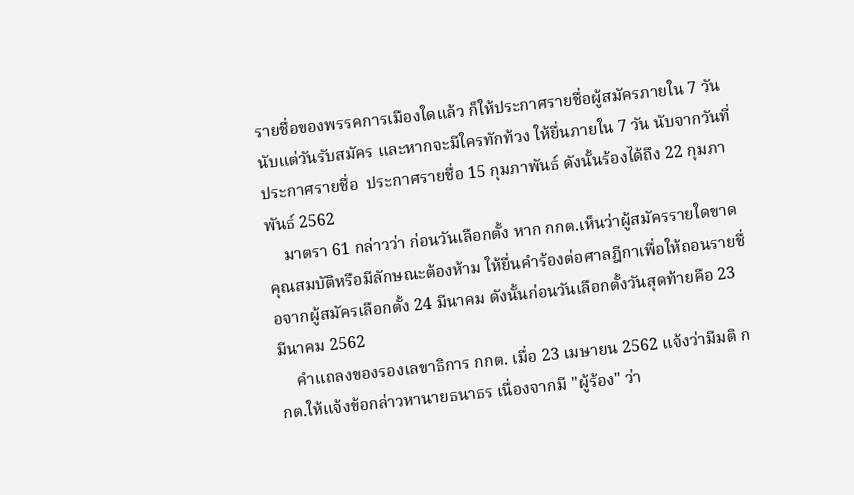รายชื่อของพรรคการเมืองใดแล้ว ก็ให้ประกาศรายชื่อผู้สมัครภายใน 7 วัน นับแต่วันรับสมัคร และหากจะมีใครทักท้วง ให้ยื่นภายใน 7 วัน นับจากวันที่ประกาศรายชื่อ  ประกาศรายชื่อ 15 กุมภาพันธ์ ดังนั้นร้องได้ถึง 22 กุมภาพันธ์ 2562
    มาตรา 61 กล่าวว่า ก่อนวันเลือกตั้ง หาก กกต.เห็นว่าผู้สมัครรายใดขาดคุณสมบัติหรือมีลักษณะต้องห้าม ให้ยื่นคำร้องต่อศาลฎีกาเพื่อให้ถอนรายชื่อจากผู้สมัครเลือกตั้ง 24 มีนาคม ดังนั้นก่อนวันเลือกตั้งวันสุดท้ายคือ 23 มีนาคม 2562
    คำแถลงของรองเลขาธิการ กกต. เมื่อ 23 เมษายน 2562 แจ้งว่ามีมติ กกต.ให้แจ้งข้อกล่าวหานายธนาธร เนื่องจากมี "ผู้ร้อง" ว่า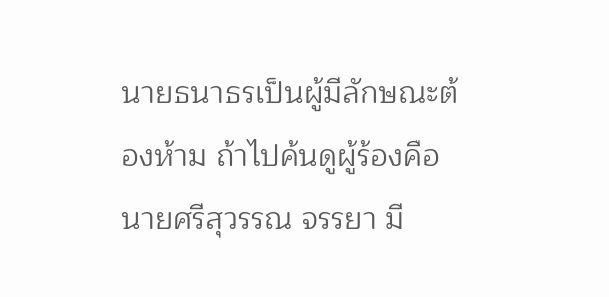นายธนาธรเป็นผู้มีลักษณะต้องห้าม ถ้าไปค้นดูผู้ร้องคือ นายศรีสุวรรณ จรรยา มี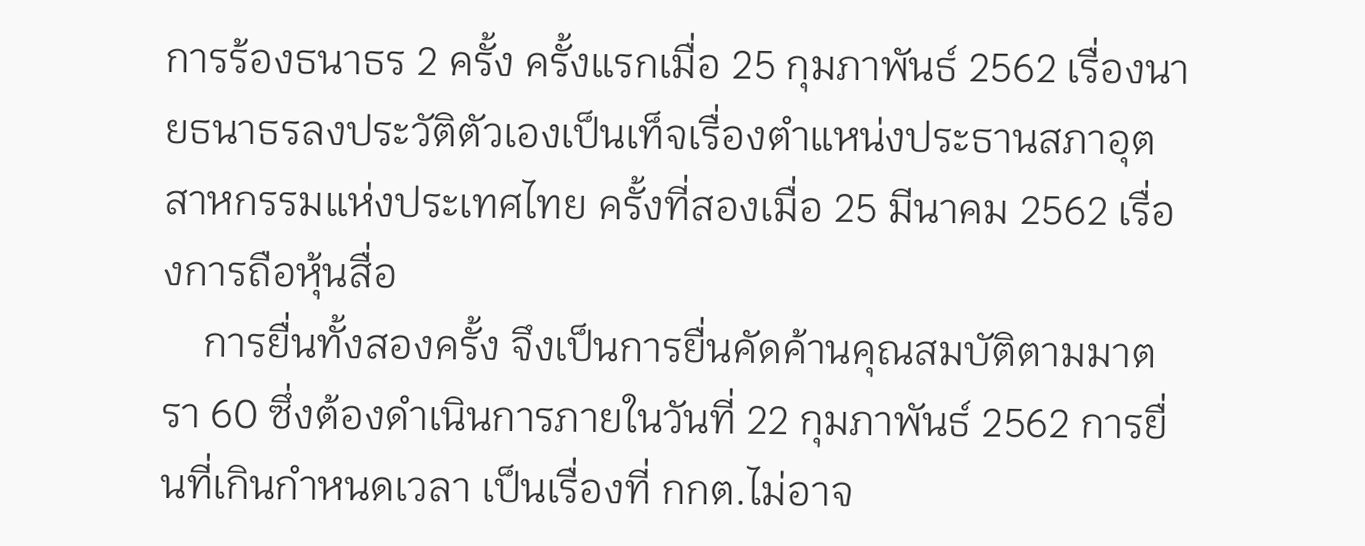การร้องธนาธร 2 ครั้ง ครั้งแรกเมื่อ 25 กุมภาพันธ์ 2562 เรื่องนายธนาธรลงประวัติตัวเองเป็นเท็จเรื่องตำแหน่งประธานสภาอุตสาหกรรมแห่งประเทศไทย ครั้งที่สองเมื่อ 25 มีนาคม 2562 เรื่องการถือหุ้นสื่อ
    การยื่นทั้งสองครั้ง จึงเป็นการยื่นคัดค้านคุณสมบัติตามมาตรา 60 ซึ่งต้องดำเนินการภายในวันที่ 22 กุมภาพันธ์ 2562 การยื่นที่เกินกำหนดเวลา เป็นเรื่องที่ กกต.ไม่อาจ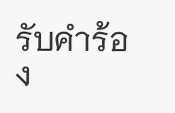รับคำร้อง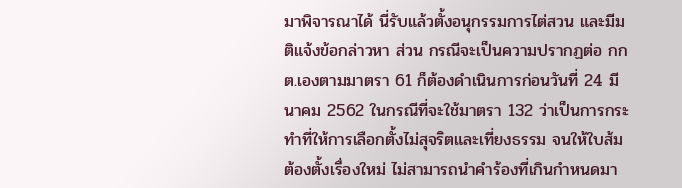มาพิจารณาได้ นี่รับแล้วตั้งอนุกรรมการไต่สวน และมีมติแจ้งข้อกล่าวหา ส่วน กรณีจะเป็นความปรากฏต่อ กกต.เองตามมาตรา 61 ก็ต้องดำเนินการก่อนวันที่ 24 มีนาคม 2562 ในกรณีที่จะใช้มาตรา 132 ว่าเป็นการกระทำที่ให้การเลือกตั้งไม่สุจริตและเที่ยงธรรม จนให้ใบส้ม ต้องตั้งเรื่องใหม่ ไม่สามารถนำคำร้องที่เกินกำหนดมา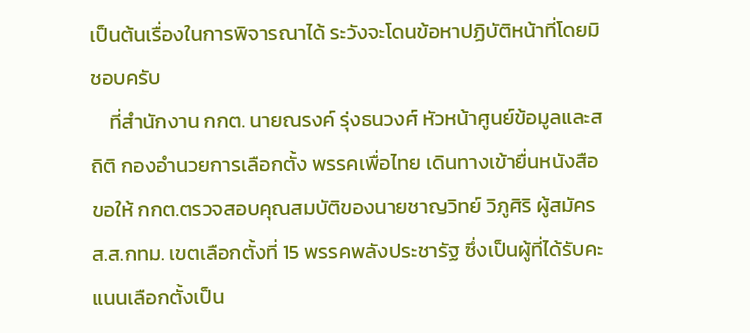เป็นต้นเรื่องในการพิจารณาได้ ระวังจะโดนข้อหาปฏิบัติหน้าที่โดยมิชอบครับ
    ที่สำนักงาน กกต. นายณรงค์ รุ่งธนวงศ์ หัวหน้าศูนย์ข้อมูลและสถิติ กองอำนวยการเลือกตั้ง พรรคเพื่อไทย เดินทางเข้ายื่นหนังสือขอให้ กกต.ตรวจสอบคุณสมบัติของนายชาญวิทย์ วิภูศิริ ผู้สมัคร ส.ส.กทม. เขตเลือกตั้งที่ 15 พรรคพลังประชารัฐ ซึ่งเป็นผู้ที่ได้รับคะแนนเลือกตั้งเป็น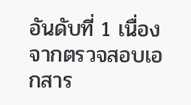อันดับที่ 1 เนื่องจากตรวจสอบเอกสาร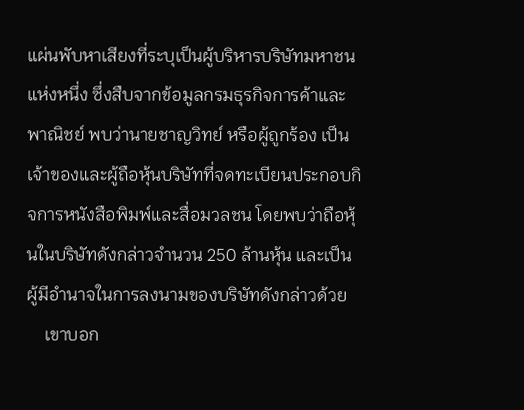แผ่นพับหาเสียงที่ระบุเป็นผู้บริหารบริษัทมหาชนแห่งหนึ่ง ซึ่งสืบจากข้อมูลกรมธุรกิจการค้าและพาณิชย์ พบว่านายชาญวิทย์ หรือผู้ถูกร้อง เป็นเจ้าของและผู้ถือหุ้นบริษัทที่จดทะเบียนประกอบกิจการหนังสือพิมพ์และสื่อมวลชน โดยพบว่าถือหุ้นในบริษัทดังกล่าวจำนวน 250 ล้านหุ้น และเป็นผู้มีอำนาจในการลงนามของบริษัทดังกล่าวด้วย
    เขาบอก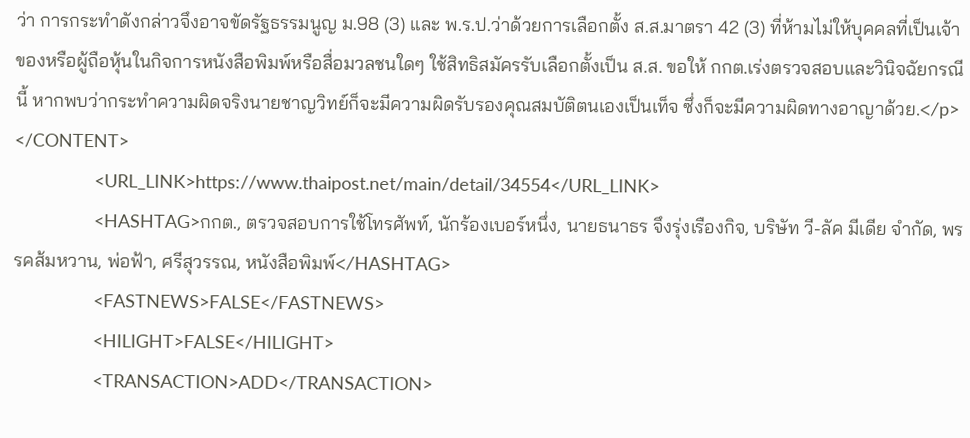ว่า การกระทำดังกล่าวจึงอาจขัดรัฐธรรมนูญ ม.98 (3) และ พ.ร.ป.ว่าด้วยการเลือกตั้ง ส.ส.มาตรา 42 (3) ที่ห้ามไม่ให้บุคคลที่เป็นเจ้าของหรือผู้ถือหุ้นในกิจการหนังสือพิมพ์หรือสื่อมวลชนใดๆ ใช้สิทธิสมัครรับเลือกตั้งเป็น ส.ส. ขอให้ กกต.เร่งตรวจสอบและวินิจฉัยกรณีนี้ หากพบว่ากระทำความผิดจริงนายชาญวิทย์ก็จะมีความผิดรับรองคุณสมบัติตนเองเป็นเท็จ ซึ่งก็จะมีความผิดทางอาญาด้วย.</p>
</CONTENT>
                <URL_LINK>https://www.thaipost.net/main/detail/34554</URL_LINK>
                <HASHTAG>กกต., ตรวจสอบการใช้โทรศัพท์, นักร้องเบอร์หนึ่ง, นายธนาธร จึงรุ่งเรืองกิจ, บริษัท วี-ลัค มีเดีย จำกัด, พรรคส้มหวาน, พ่อฟ้า, ศรีสุวรรณ, หนังสือพิมพ์</HASHTAG>
                <FASTNEWS>FALSE</FASTNEWS>
                <HILIGHT>FALSE</HILIGHT>
                <TRANSACTION>ADD</TRANSACTION>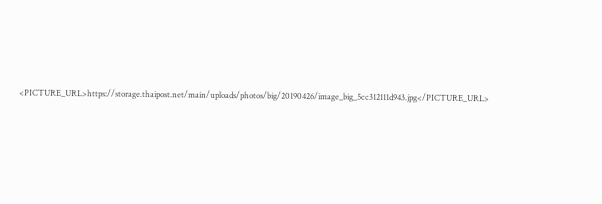<PICTURE_URL>https://storage.thaipost.net/main/uploads/photos/big/20190426/image_big_5cc312111d943.jpg</PICTURE_URL>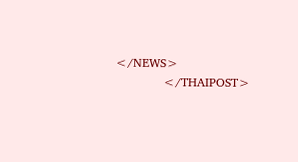</NEWS>
            </THAIPOST>